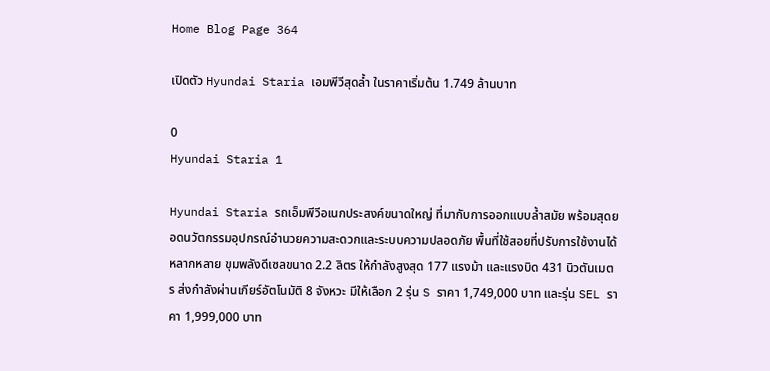Home Blog Page 364

เปิดตัว Hyundai Staria เอมพีวีสุดล้ำ ในราคาเริ่มต้น 1.749 ล้านบาท

0
Hyundai Staria 1

Hyundai Staria รถเอ็มพีวีอเนกประสงค์ขนาดใหญ่ ที่มากับการออกแบบล้ำสมัย พร้อมสุดยอดนวัตกรรมอุปกรณ์อำนวยความสะดวกและระบบความปลอดภัย พื้นที่ใช้สอยที่ปรับการใช้งานได้หลากหลาย ขุมพลังดีเซลขนาด 2.2 ลิตร ให้กำลังสูงสุด 177 แรงม้า และแรงบิด 431 นิวตันเมตร ส่งกำลังผ่านเกียร์อัตโนมัติ 8 จังหวะ มีให้เลือก 2 รุ่น S ราคา 1,749,000 บาท และรุ่น SEL ราคา 1,999,000 บาท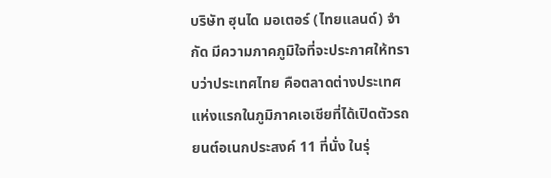บริษัท ฮุนได มอเตอร์ (ไทยแลนด์) จำกัด มีความภาคภูมิใจที่จะประกาศให้ทราบว่าประเทศไทย คือตลาดต่างประเทศแห่งแรกในภูมิภาคเอเชียที่ได้เปิดตัวรถยนต์อเนกประสงค์ 11 ที่นั่ง ในรุ่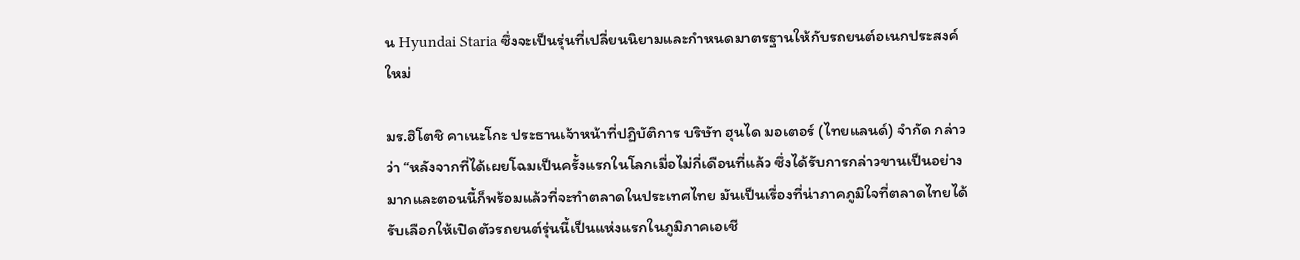น Hyundai Staria ซึ่งจะเป็นรุ่นที่เปลี่ยนนิยามและกำหนดมาตรฐานให้กับรถยนต์อเนกประสงค์ใหม่

มร.ฮิโตชิ คาเนะโกะ ประธานเจ้าหน้าที่ปฏิบัติการ บริษัท ฮุนได มอเตอร์ (ไทยแลนด์) จำกัด กล่าวว่า “หลังจากที่ได้เผยโฉมเป็นครั้งแรกในโลกเมื่อไม่กี่เดือนที่แล้ว ซึ่งได้รับการกล่าวขานเป็นอย่างมากและตอนนี้ก็พร้อมแล้วที่จะทำตลาดในประเทศไทย มันเป็นเรื่องที่น่าภาคภูมิใจที่ตลาดไทยได้รับเลือกให้เปิดตัวรถยนต์รุ่นนี้เป็นแห่งแรกในภูมิภาคเอเชี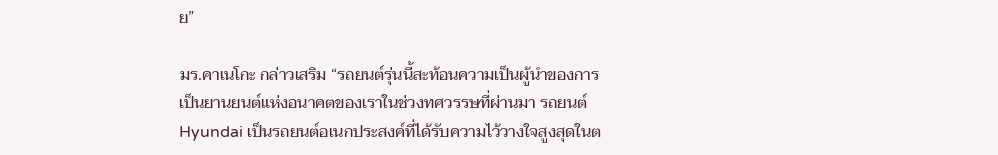ย”

มร.คาเนโกะ กล่าวเสริม “รถยนต์รุ่นนี้สะท้อนความเป็นผู้นำของการเป็นยานยนต์แห่งอนาคตของเราในช่วงทศวรรษที่ผ่านมา รถยนต์ Hyundai เป็นรถยนต์อเนกประสงค์ที่ได้รับความไว้วางใจสูงสุดในต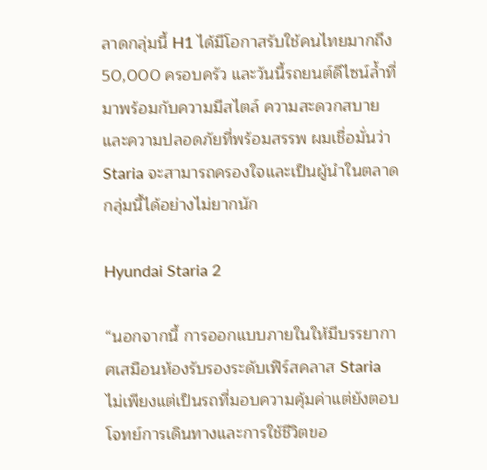ลาดกลุ่มนี้ H1 ได้มีโอกาสรับใช้คนไทยมากถึง 50,000 ครอบครัว และวันนี้รถยนต์ดีไซน์ล้ำที่มาพร้อมกับความมีสไตล์ ความสะดวกสบายและความปลอดภัยที่พร้อมสรรพ ผมเชื่อมั่นว่า Staria จะสามารถครองใจและเป็นผู้นำในตลาดกลุ่มนี้ได้อย่างไม่ยากนัก

Hyundai Staria 2

“นอกจากนี้ การออกแบบภายในให้มีบรรยากาศเสมือนห้องรับรองระดับเฟิร์สคลาส Staria ไม่เพียงแต่เป็นรถที่มอบความคุ้มค่าแต่ยังตอบโจทย์การเดินทางและการใช้ชีวิตขอ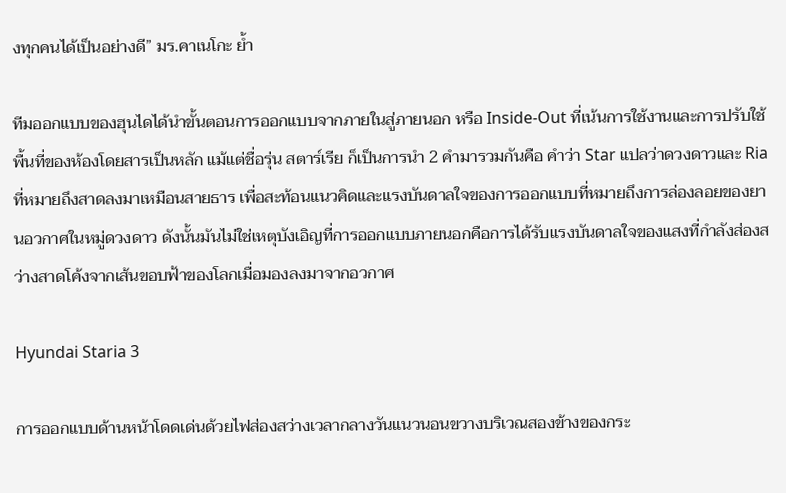งทุกคนได้เป็นอย่างดี” มร.คาเนโกะ ย้ำ

ทีมออกแบบของฮุนไดได้นำขั้นตอนการออกแบบจากภายในสู่ภายนอก หรือ Inside-Out ที่เน้นการใช้งานและการปรับใช้พื้นที่ของห้องโดยสารเป็นหลัก แม้แต่ชื่อรุ่น สตาร์เรีย ก็เป็นการนำ 2 คำมารวมกันคือ คำว่า Star แปลว่าดวงดาวและ Ria ที่หมายถึงสาดลงมาเหมือนสายธาร เพื่อสะท้อนแนวคิดและแรงบันดาลใจของการออกแบบที่หมายถึงการล่องลอยของยานอวกาศในหมู่ดวงดาว ดังนั้นมันไม่ใช่เหตุบังเอิญที่การออกแบบภายนอกคือการได้รับแรงบันดาลใจของแสงที่กำลังส่องสว่างสาดโค้งจากเส้นขอบฟ้าของโลกเมื่อมองลงมาจากอวกาศ

Hyundai Staria 3

การออกแบบด้านหน้าโดดเด่นด้วยไฟส่องสว่างเวลากลางวันแนวนอนขวางบริเวณสองข้างของกระ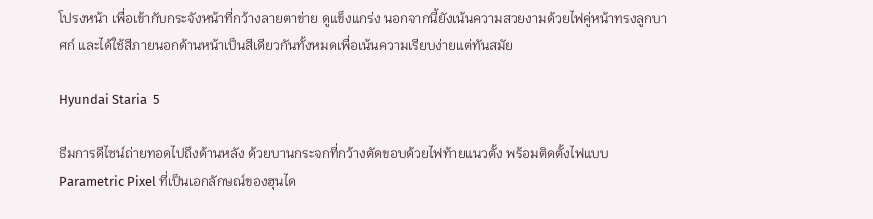โปรงหน้า เพื่อเข้ากับกระจังหน้าที่กว้างลายตาข่าย ดูแข็งแกร่ง นอกจากนี้ยังเน้นความสวยงามด้วยไฟคู่หน้าทรงลูกบาศก์ และได้ใช้สีภายนอกด้านหน้าเป็นสีเดียวกันทั้งหมดเพื่อเน้นความเรียบง่ายแต่ทันสมัย

Hyundai Staria  5

ธีมการดีไซน์ถ่ายทอดไปถึงด้านหลัง ด้วยบานกระจกที่กว้างตัดขอบด้วยไฟท้ายแนวตั้ง พร้อมติดตั้งไฟแบบ Parametric Pixel ที่เป็นเอกลักษณ์ของฮุนได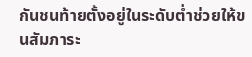กันชนท้ายตั้งอยู่ในระดับต่ำช่วยให้ขนสัมภาระ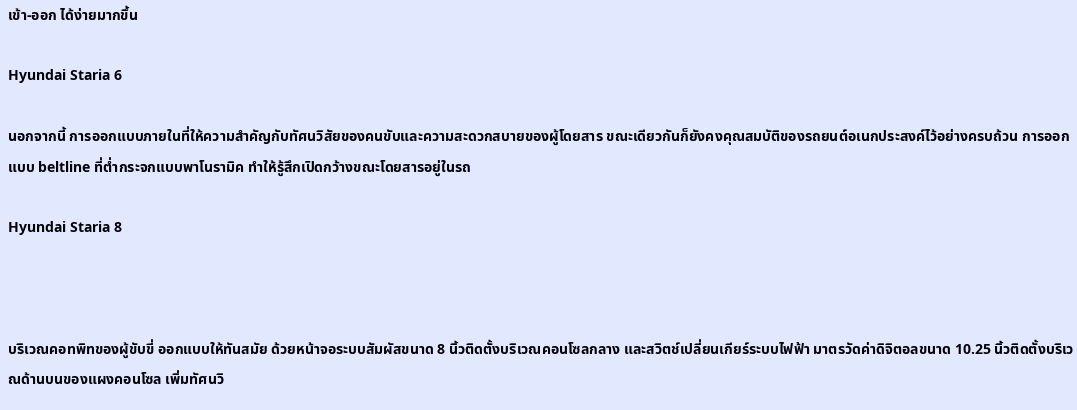เข้า-ออก ได้ง่ายมากขึ้น

Hyundai Staria 6

นอกจากนี้ การออกแบบภายในที่ให้ความสำคัญกับทัศนวิสัยของคนขับและความสะดวกสบายของผู้โดยสาร ขณะเดียวกันก็ยังคงคุณสมบัติของรถยนต์อเนกประสงค์ไว้อย่างครบถ้วน การออกแบบ beltline ที่ต่ำกระจกแบบพาโนรามิค ทำให้รู้สึกเปิดกว้างขณะโดยสารอยู่ในรถ

Hyundai Staria 8



บริเวณคอทพิทของผู้ขับขี่ ออกแบบให้ทันสมัย ด้วยหน้าจอระบบสัมผัสขนาด 8 นิ้วติดตั้งบริเวณคอนโซลกลาง และสวิตช์เปลี่ยนเกียร์ระบบไฟฟ้า มาตรวัดค่าดิจิตอลขนาด 10.25 นิ้วติดตั้งบริเวณด้านบนของแผงคอนโซล เพิ่มทัศนวิ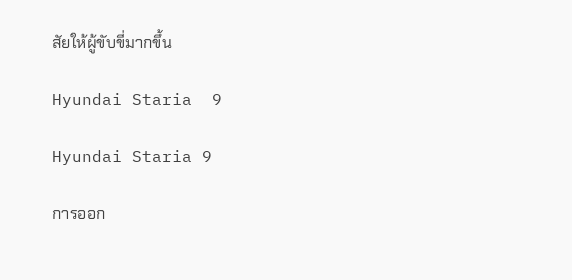สัยให้ผู้ขับขี่มากขึ้น

Hyundai Staria  9

Hyundai Staria 9

การออก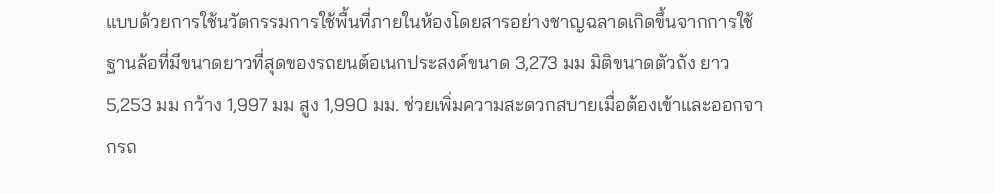แบบด้วยการใช้นวัตกรรมการใช้พื้นที่ภายในห้องโดยสารอย่างชาญฉลาดเกิดขึ้นจากการใช้ฐานล้อที่มีขนาดยาวที่สุดของรถยนต์อเนกประสงค์ขนาด 3,273 มม มิติขนาดตัวถัง ยาว 5,253 มม กว้าง 1,997 มม สูง 1,990 มม. ช่วยเพิ่มความสะดวกสบายเมื่อต้องเข้าและออกจากรถ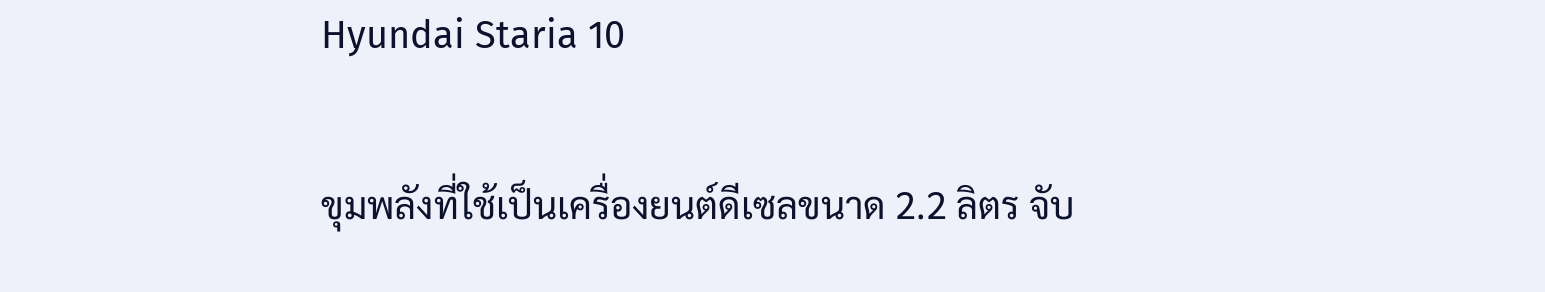Hyundai Staria 10

ขุมพลังที่ใช้เป็นเครื่องยนต์ดีเซลขนาด 2.2 ลิตร จับ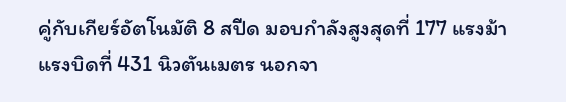คู่กับเกียร์อัตโนมัติ 8 สปีด มอบกำลังสูงสุดที่ 177 แรงม้า แรงบิดที่ 431 นิวตันเมตร นอกจา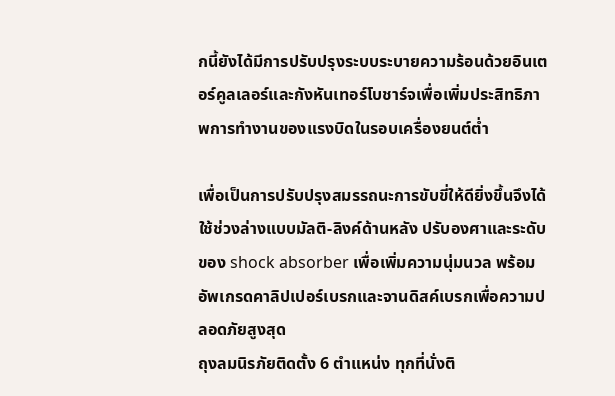กนี้ยังได้มีการปรับปรุงระบบระบายความร้อนด้วยอินเตอร์คูลเลอร์และกังหันเทอร์โบชาร์จเพื่อเพิ่มประสิทธิภาพการทำงานของแรงบิดในรอบเครื่องยนต์ต่ำ

เพื่อเป็นการปรับปรุงสมรรถนะการขับขี่ให้ดียิ่งขึ้นจึงได้ใช้ช่วงล่างแบบมัลติ-ลิงค์ด้านหลัง ปรับองศาและระดับของ shock absorber เพื่อเพิ่มความนุ่มนวล พร้อมอัพเกรดคาลิปเปอร์เบรกและจานดิสค์เบรกเพื่อความปลอดภัยสูงสุด
ถุงลมนิรภัยติดตั้ง 6 ตำแหน่ง ทุกที่นั่งติ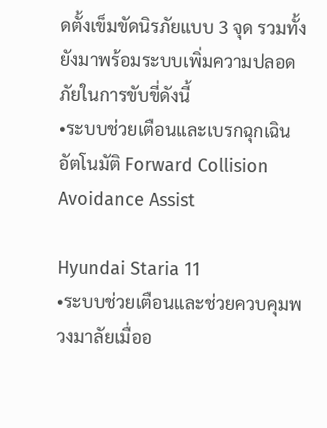ดตั้งเข็มขัดนิรภัยแบบ 3 จุด รวมทั้งยังมาพร้อมระบบเพิ่มความปลอดภัยในการขับขี่ดังนี้
•ระบบช่วยเตือนและเบรกฉุกเฉินอัตโนมัติ Forward Collision Avoidance Assist

Hyundai Staria 11
•ระบบช่วยเตือนและช่วยควบคุมพวงมาลัยเมื่ออ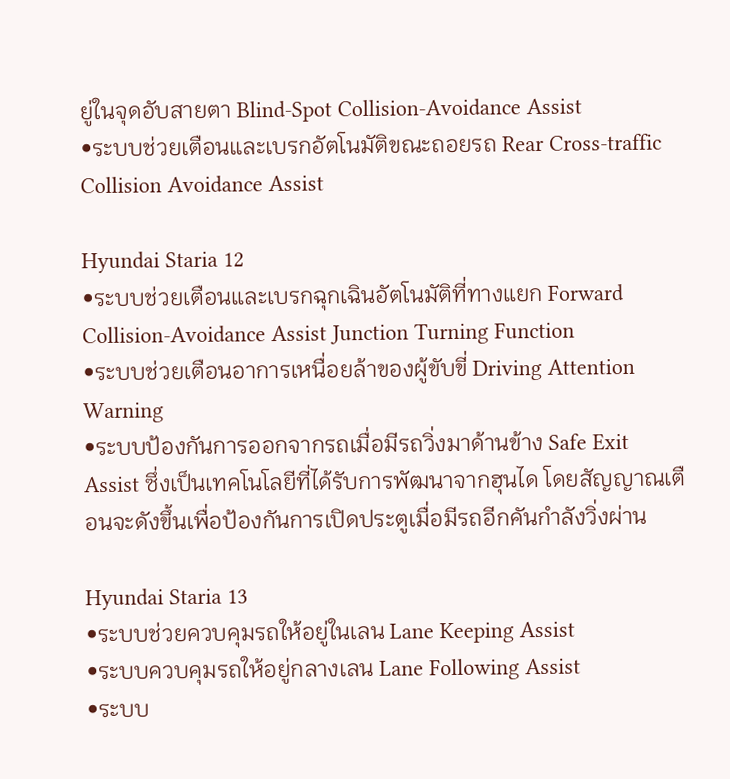ยู่ในจุดอับสายตา Blind-Spot Collision-Avoidance Assist
•ระบบช่วยเตือนและเบรกอัตโนมัติขณะถอยรถ Rear Cross-traffic Collision Avoidance Assist

Hyundai Staria 12
•ระบบช่วยเตือนและเบรกฉุกเฉินอัตโนมัติที่ทางแยก Forward Collision-Avoidance Assist Junction Turning Function
•ระบบช่วยเตือนอาการเหนื่อยล้าของผู้ขับขี่ Driving Attention Warning
•ระบบป้องกันการออกจากรถเมื่อมีรถวิ่งมาด้านข้าง Safe Exit Assist ซึ่งเป็นเทคโนโลยีที่ได้รับการพัฒนาจากฮุนได โดยสัญญาณเตือนจะดังขึ้นเพื่อป้องกันการเปิดประตูเมื่อมีรถอีกคันกำลังวิ่งผ่าน

Hyundai Staria 13
•ระบบช่วยควบคุมรถให้อยู่ในเลน Lane Keeping Assist
•ระบบควบคุมรถให้อยู่กลางเลน Lane Following Assist
•ระบบ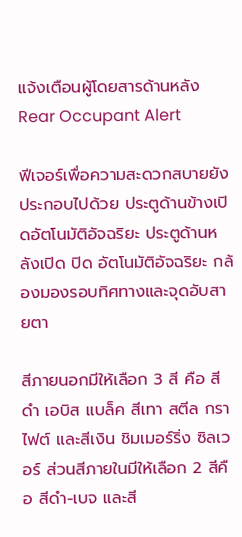แจ้งเตือนผู้โดยสารด้านหลัง Rear Occupant Alert

ฟีเจอร์เพื่อความสะดวกสบายยังประกอบไปด้วย ประตูด้านข้างเปิดอัตโนมัติอัจฉริยะ ประตูด้านหลังเปิด ปิด อัตโนมัติอัจฉริยะ กล้องมองรอบทิศทางและจุดอับสายตา

สีภายนอกมีให้เลือก 3 สี คือ สีดำ เอบิส แบล็ค สีเทา สตีล กราไฟต์ และสีเงิน ชิมเมอร์ริ่ง ซิลเวอร์ ส่วนสีภายในมีให้เลือก 2 สีคือ สีดำ-เบจ และสี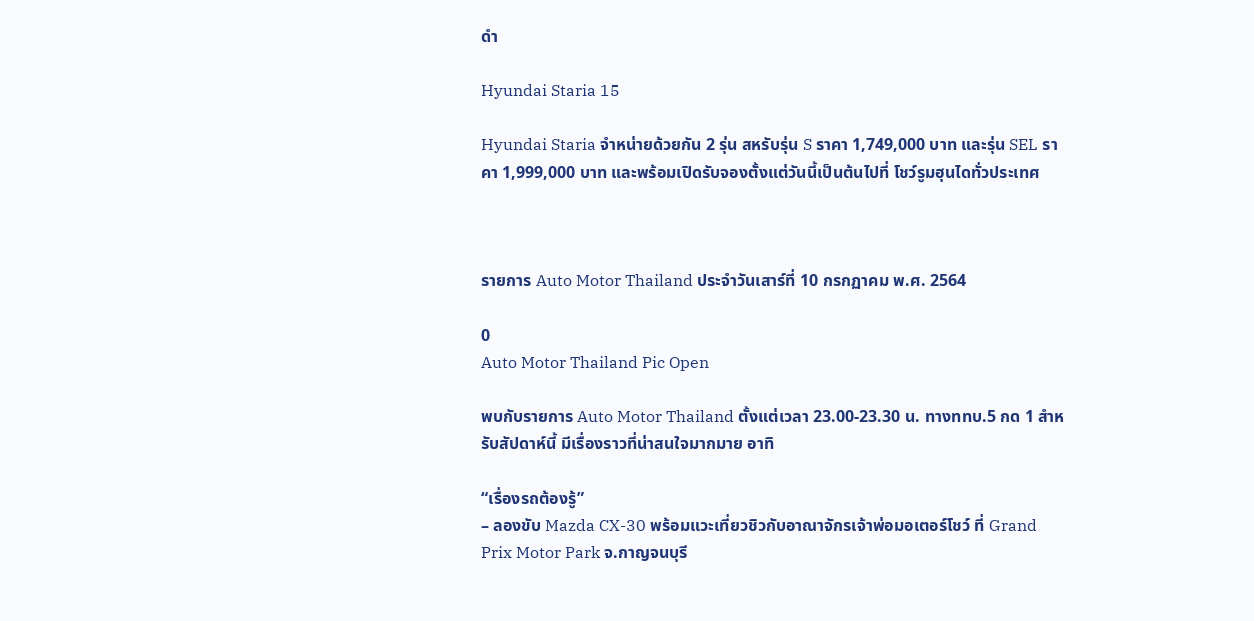ดำ

Hyundai Staria 15

Hyundai Staria จำหน่ายด้วยกัน 2 รุ่น สหรับรุ่น S ราคา 1,749,000 บาท และรุ่น SEL ราคา 1,999,000 บาท และพร้อมเปิดรับจองตั้งแต่วันนี้เป็นต้นไปที่ โชว์รูมฮุนไดทั่วประเทศ



รายการ Auto Motor Thailand ประจำวันเสาร์ที่ 10 กรกฏาคม พ.ศ. 2564

0
Auto Motor Thailand Pic Open

พบกับรายการ Auto Motor Thailand ตั้งแต่เวลา 23.00-23.30 น. ทางททบ.5 กด 1 สำหรับสัปดาห์นี้ มีเรื่องราวที่น่าสนใจมากมาย อาทิ

“เรื่องรถต้องรู้”
– ลองขับ Mazda CX-30 พร้อมแวะเที่ยวชิวกับอาณาจักรเจ้าพ่อมอเตอร์โชว์ ที่ Grand Prix Motor Park จ.กาญจนบุรี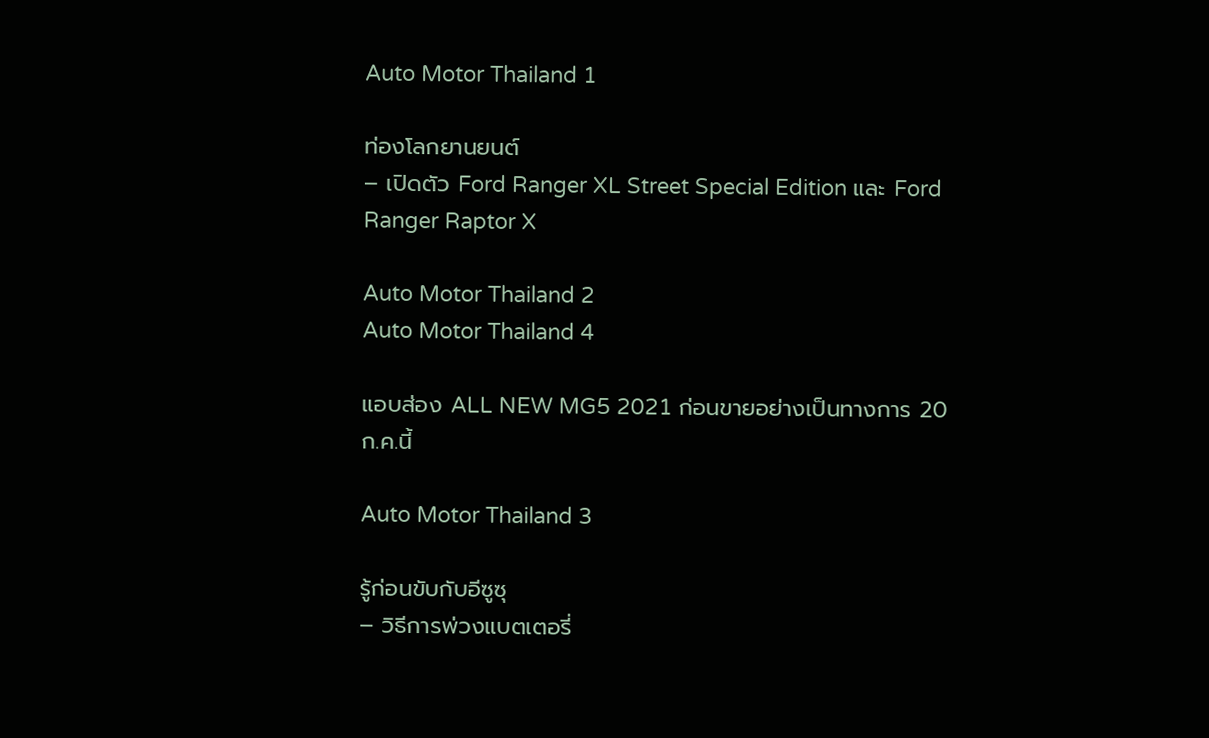Auto Motor Thailand 1

ท่องโลกยานยนต์
– เปิดตัว Ford Ranger XL Street Special Edition และ Ford Ranger Raptor X

Auto Motor Thailand 2
Auto Motor Thailand 4

แอบส่อง ALL NEW MG5 2021 ก่อนขายอย่างเป็นทางการ 20 ก.ค.นี้

Auto Motor Thailand 3

รู้ก่อนขับกับอีซูซุ
– วิธีการพ่วงแบตเตอรี่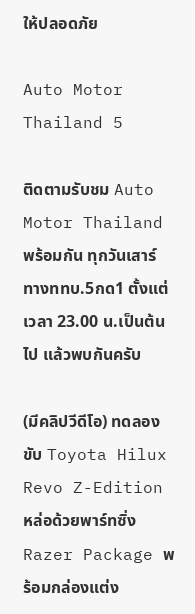ให้ปลอดภัย

Auto Motor Thailand 5

ติดตามรับชม Auto Motor Thailand พร้อมกัน ทุกวันเสาร์ ทางททบ.5กด1 ตั้งแต่เวลา 23.00 น.เป็นต้นไป แล้วพบกันครับ

(มีคลิปวีดีโอ) ทดลองขับ Toyota Hilux Revo Z-Edition หล่อด้วยพาร์ทซิ่ง Razer Package พร้อมกล่องแต่ง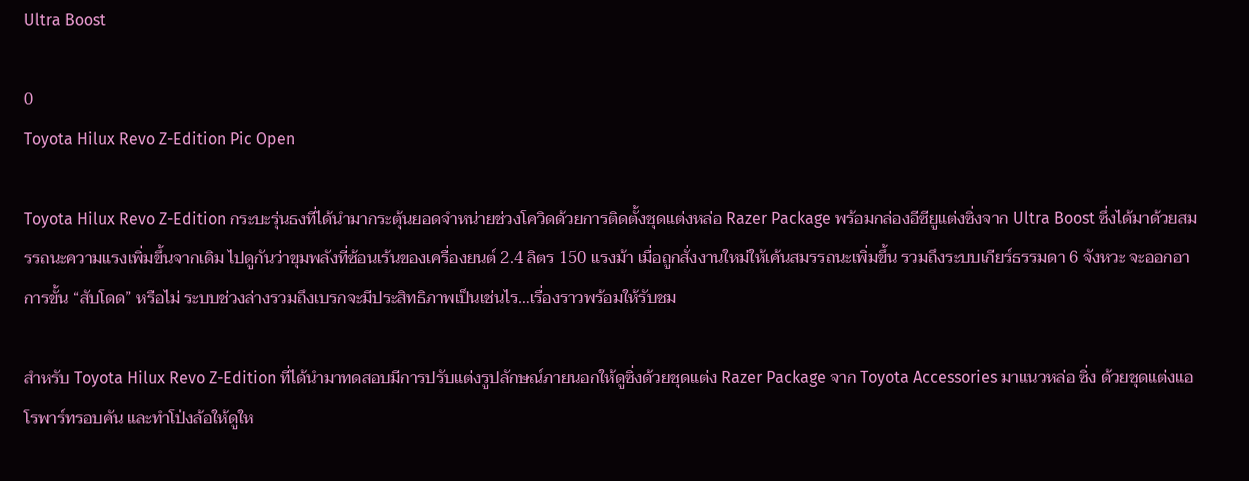Ultra Boost

0
Toyota Hilux Revo Z-Edition Pic Open

Toyota Hilux Revo Z-Edition กระบะรุ่นธงที่ได้นำมากระตุ้นยอดจำหน่ายช่วงโควิดด้วยการติดตั้งชุดแต่งหล่อ Razer Package พร้อมกล่องอีซียูแต่งซิ่งจาก Ultra Boost ซึ่งได้มาด้วยสมรรถนะความแรงเพิ่มขึ้นจากเดิม ไปดูกันว่าขุมพลังที่ซ้อนเร้นของเครื่องยนต์ 2.4 ลิตร 150 แรงม้า เมื่อถูกสั่งงานใหม่ให้เค้นสมรรถนะเพิ่มขึ้น รวมถึงระบบเกียร์ธรรมดา 6 จังหวะ จะออกอาการขั้น “สับโดด” หรือไม่ ระบบช่วงล่างรวมถึงเบรกจะมีประสิทธิภาพเป็นเช่นไร…เรื่องราวพร้อมให้รับชม

สำหรับ Toyota Hilux Revo Z-Edition ที่ได้นำมาทดสอบมีการปรับแต่งรูปลักษณ์ภายนอกให้ดูซิ่งด้วยชุดแต่ง Razer Package จาก Toyota Accessories มาแนวหล่อ ซิ่ง ด้วยชุดแต่งแอโรพาร์ทรอบคัน และทำโป่งล้อให้ดูให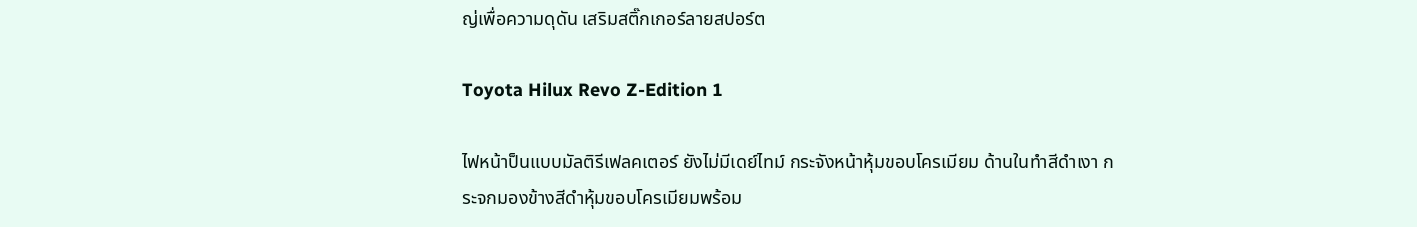ญ่เพื่อความดุดัน เสริมสติ๊กเกอร์ลายสปอร์ต

Toyota Hilux Revo Z-Edition 1

ไฟหน้าป็นแบบมัลติรีเฟลคเตอร์ ยังไม่มีเดย์ไทม์ กระจังหน้าหุ้มขอบโครเมียม ด้านในทำสีดำเงา กระจกมองข้างสีดำหุ้มขอบโครเมียมพร้อม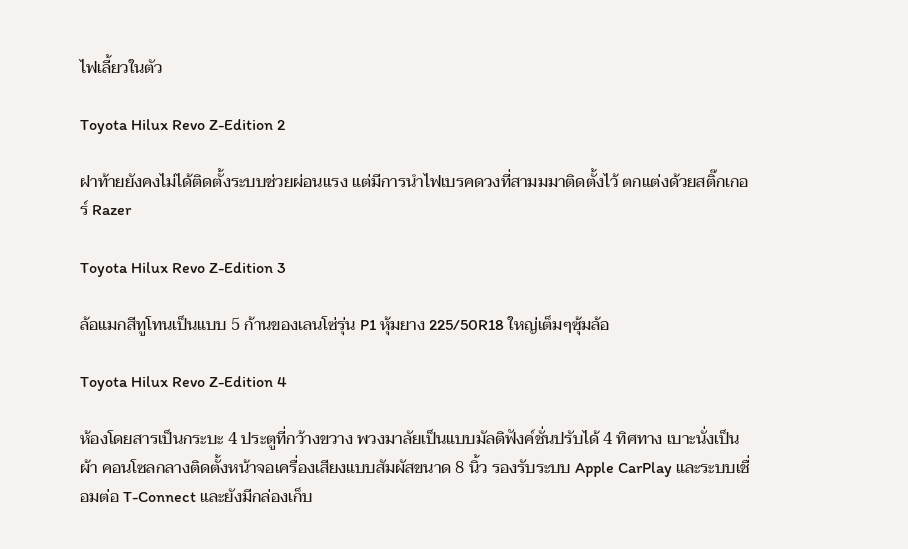ไฟเลี้ยวในตัว

Toyota Hilux Revo Z-Edition 2

ฝาท้ายยังคงไม่ได้ติดตั้งระบบช่วยผ่อนแรง แต่มีการนำไฟเบรคดวงที่สามมมาติดตั้งไว้ ตกแต่งด้วยสติ๊กเกอร์ Razer

Toyota Hilux Revo Z-Edition 3

ล้อแมกสีทูโทนเป็นแบบ 5 ก้านของเลนโซ่รุ่น P1 หุ้มยาง 225/50R18 ใหญ่เต็มๆซุ้มล้อ

Toyota Hilux Revo Z-Edition 4

ห้องโดยสารเป็นกระบะ 4 ประตูที่กว้างขวาง พวงมาลัยเป็นแบบมัลติฟังค์ชั่นปรับได้ 4 ทิศทาง เบาะนั่งเป็นผ้า คอนโซลกลางติดตั้งหน้าจอเครื่องเสียงแบบสัมผัสขนาด 8 นิ้ว รองรับระบบ Apple CarPlay และระบบเชื่อมต่อ T-Connect และยังมีกล่องเก็บ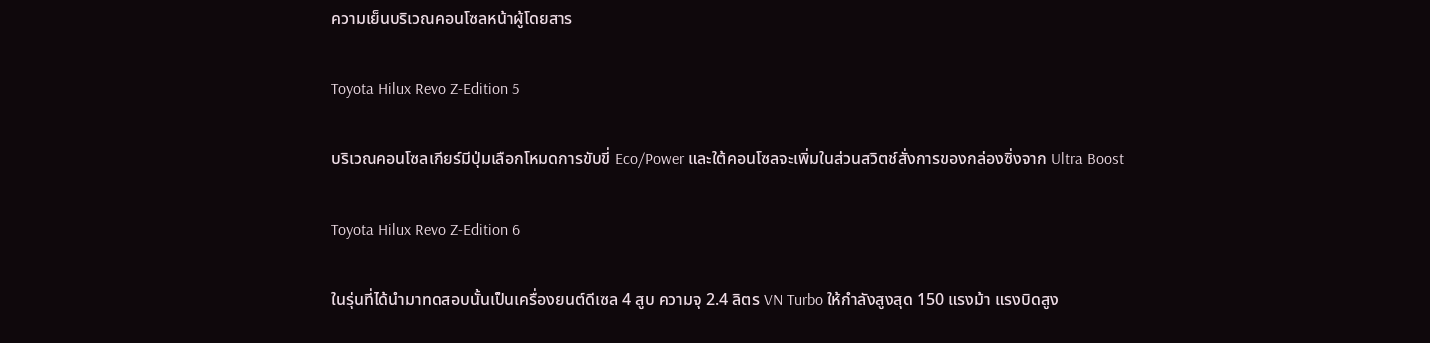ความเย็นบริเวณคอนโซลหน้าผู้โดยสาร

Toyota Hilux Revo Z-Edition 5

บริเวณคอนโซลเกียร์มีปุ่มเลือกโหมดการขับขี่ Eco/Power และใต้คอนโซลจะเพิ่มในส่วนสวิตช์สั่งการของกล่องซิ่งจาก Ultra Boost

Toyota Hilux Revo Z-Edition 6

ในรุ่นที่ได้นำมาทดสอบนั้นเป็นเครื่องยนต์ดีเซล 4 สูบ ความจุ 2.4 ลิตร VN Turbo ให้กำลังสูงสุด 150 แรงม้า แรงบิดสูง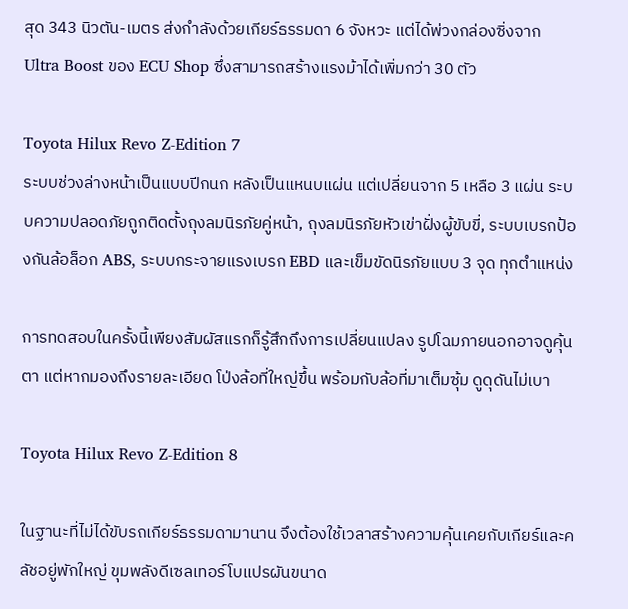สุด 343 นิวตัน-เมตร ส่งกำลังด้วยเกียร์ธรรมดา 6 จังหวะ แต่ได้พ่วงกล่องซิ่งจาก Ultra Boost ของ ECU Shop ซึ่งสามารถสร้างแรงม้าได้เพิ่มกว่า 30 ตัว

Toyota Hilux Revo Z-Edition 7
ระบบช่วงล่างหน้าเป็นแบบปีกนก หลังเป็นแหนบแผ่น แต่เปลี่ยนจาก 5 เหลือ 3 แผ่น ระบบความปลอดภัยถูกติดตั้งถุงลมนิรภัยคู่หน้า, ถุงลมนิรภัยหัวเข่าฝั่งผู้ขับขี่, ระบบเบรกป้องกันล้อล็อก ABS, ระบบกระจายแรงเบรก EBD และเข็มขัดนิรภัยแบบ 3 จุด ทุกตำแหน่ง

การทดสอบในครั้งนี้เพียงสัมผัสแรกก็รู้สึกถึงการเปลี่ยนแปลง รูปโฉมภายนอกอาจดูคุ้นตา แต่หากมองถึงรายละเอียด โป่งล้อที่ใหญ่ขึ้น พร้อมกับล้อที่มาเต็มซุ้ม ดูดุดันไม่เบา

Toyota Hilux Revo Z-Edition 8

ในฐานะที่ไม่ได้ขับรถเกียร์ธรรมดามานาน จึงต้องใช้เวลาสร้างความคุ้นเคยกับเกียร์และคลัชอยู่พักใหญ่ ขุมพลังดีเซลเทอร์โบแปรผันขนาด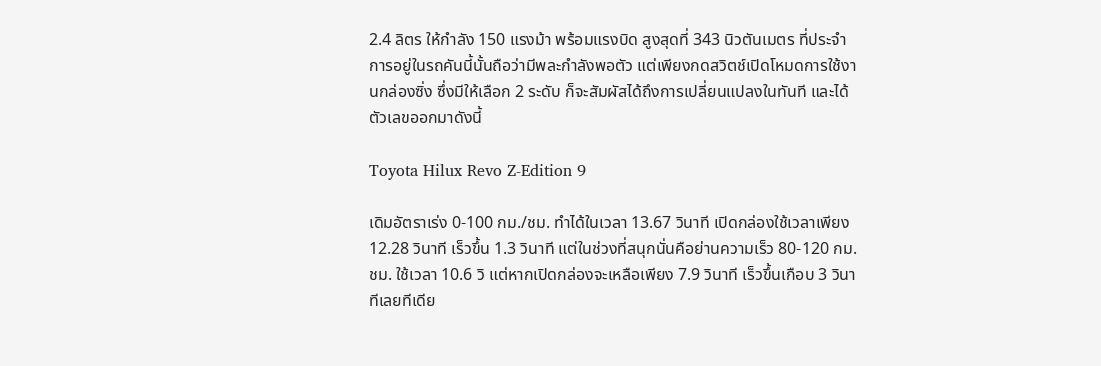2.4 ลิตร ให้กำลัง 150 แรงม้า พร้อมแรงบิด สูงสุดที่ 343 นิวตันเมตร ที่ประจำการอยู่ในรถคันนี้นั้นถือว่ามีพละกำลังพอตัว แต่เพียงกดสวิตช์เปิดโหมดการใช้งานกล่องซิ่ง ซึ่งมีให้เลือก 2 ระดับ ก็จะสัมผัสได้ถึงการเปลี่ยนแปลงในทันที และได้ตัวเลขออกมาดังนี้

Toyota Hilux Revo Z-Edition 9

เดิมอัตราเร่ง 0-100 กม./ชม. ทำได้ในเวลา 13.67 วินาที เปิดกล่องใช้เวลาเพียง 12.28 วินาที เร็วขึ้น 1.3 วินาที แต่ในช่วงที่สนุกนั่นคือย่านความเร็ว 80-120 กม.ชม. ใช้เวลา 10.6 วิ แต่หากเปิดกล่องจะเหลือเพียง 7.9 วินาที เร็วขึ้นเกือบ 3 วินาทีเลยทีเดีย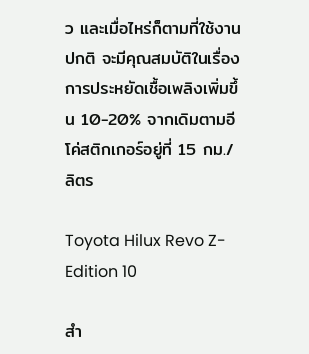ว และเมื่อไหร่ก็ตามที่ใช้งานปกติ จะมีคุณสมบัติในเรื่องการประหยัดเชื้อเพลิงเพิ่มขึ้น 10-20% จากเดิมตามอีโค่สติกเกอร์อยู่ที่ 15 กม./ลิตร

Toyota Hilux Revo Z-Edition 10

สำ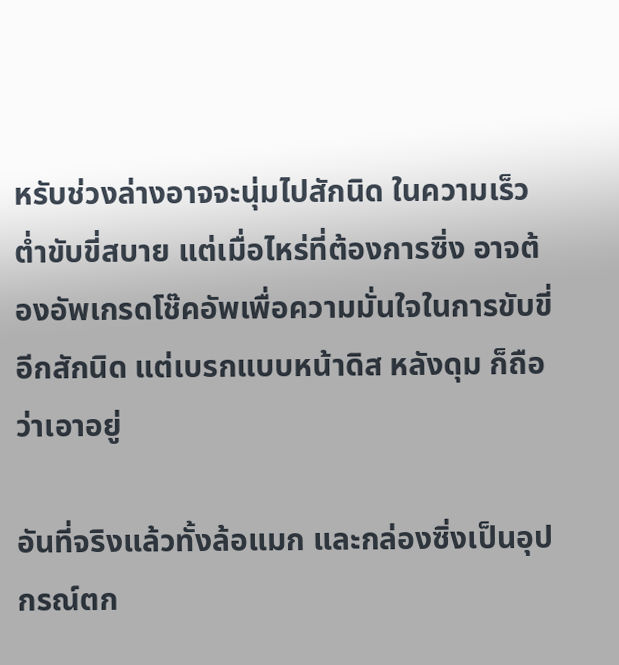หรับช่วงล่างอาจจะนุ่มไปสักนิด ในความเร็วต่ำขับขี่สบาย แต่เมื่อไหร่ที่ต้องการซิ่ง อาจต้องอัพเกรดโช๊คอัพเพื่อความมั่นใจในการขับขี่อีกสักนิด แต่เบรกแบบหน้าดิส หลังดุม ก็ถือว่าเอาอยู่

อันที่จริงแล้วทั้งล้อแมก และกล่องซิ่งเป็นอุปกรณ์ตก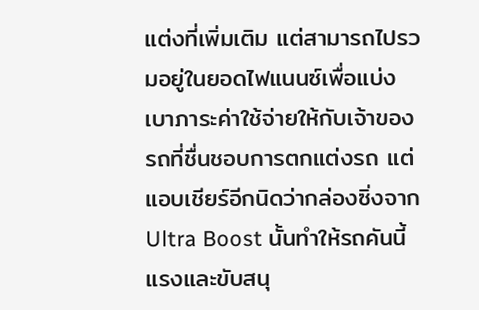แต่งที่เพิ่มเติม แต่สามารถไปรวมอยู่ในยอดไฟแนนซ์เพื่อแบ่งเบาภาระค่าใช้จ่ายให้กับเจ้าของรถที่ชื่นชอบการตกแต่งรถ แต่แอบเชียร์อีกนิดว่ากล่องซิ่งจาก Ultra Boost นั้นทำให้รถคันนี้แรงและขับสนุ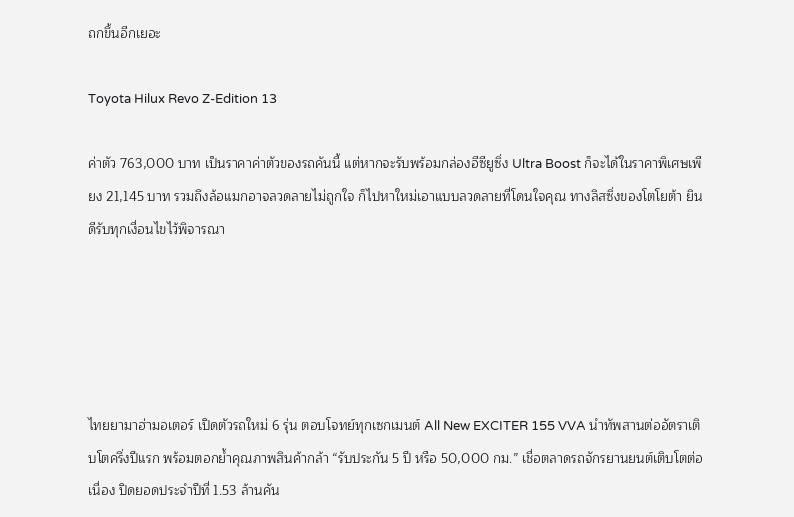ถกขึ้นอีกเยอะ

Toyota Hilux Revo Z-Edition 13

ค่าตัว 763,000 บาท เป็นราคาค่าตัวของรถคันนี้ แต่หากจะรับพร้อมกล่องอีซียูซิ่ง Ultra Boost ก็จะได้ในราคาพิเศษเพียง 21,145 บาท รวมถึงล้อแมกอาจลวดลายไม่ถูกใจ ก็ไปหาใหม่เอาแบบลวดลายที่โดนใจคุณ ทางลิสซิ่งของโตโยต้า ยินดีรับทุกเงื่อนไขไว้พิจารณา





ไทยยามาฮ่ามอเตอร์ เปิดตัวรถใหม่ 6 รุ่น ตอบโจทย์ทุกเซกเมนต์ All New EXCITER 155 VVA นำทัพสานต่ออัตราเติบโตครึ่งปีแรก พร้อมตอกย้ำคุณภาพสินค้ากล้า “รับประกัน 5 ปี หรือ 50,000 กม.” เชื่อตลาดรถจักรยานยนต์เติบโตต่อเนื่อง ปิดยอดประจำปีที่ 1.53 ล้านคัน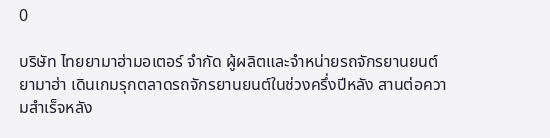0

บริษัท ไทยยามาฮ่ามอเตอร์ จำกัด ผู้ผลิตและจำหน่ายรถจักรยานยนต์ยามาฮ่า เดินเกมรุกตลาดรถจักรยานยนต์ในช่วงครึ่งปีหลัง สานต่อความสำเร็จหลัง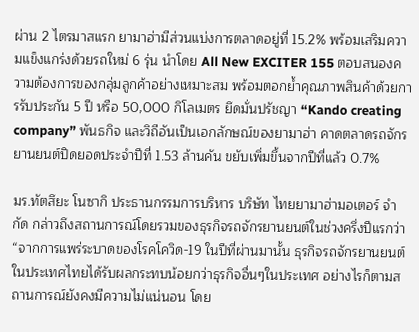ผ่าน 2 ไตรมาสแรก ยามาฮ่ามีส่วนแบ่งการตลาดอยู่ที่ 15.2% พร้อมเสริมความแข็งแกร่งด้วยรถใหม่ 6 รุ่น นำโดย All New EXCITER 155 ตอบสนองความต้องการของกลุ่มลูกค้าอย่างเหมาะสม พร้อมตอกย้ำคุณภาพสินค้าด้วยการรับประกัน 5 ปี หรือ 50,000 กิโลเมตร ยึดมั่นปรัชญา “Kando creating company” พันธกิจ และวิถีอันเป็นเอกลักษณ์ของยามาฮ่า คาดตลาดรถจักรยานยนต์ปิดยอดประจำปีที่ 1.53 ล้านคัน ขยับเพิ่มขึ้นจากปีที่แล้ว 0.7%

มร.ทัตสึยะ โนซากิ ประธานกรรมการบริหาร บริษัท ไทยยามาฮ่ามอเตอร์ จำกัด กล่าวถึงสถานการณ์โดยรวมของธุรกิจรถจักรยานยนต์ในช่วงครึ่งปีแรกว่า “จากการแพร่ระบาดของโรคโควิด-19 ในปีที่ผ่านมานั้น ธุรกิจรถจักรยานยนต์ในประเทศไทยได้รับผลกระทบน้อยกว่าธุรกิจอื่นๆในประเทศ อย่างไรก็ตามสถานการณ์ยังคงมีความไม่แน่นอน โดย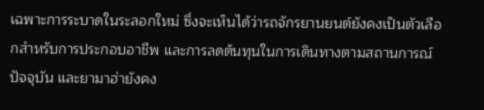เฉพาะการระบาดในระลอกใหม่ ซึ่งจะเห็นได้ว่ารถจักรยานยนต์ยังคงเป็นตัวเลือกสำหรับการประกอบอาชีพ และการลดต้นทุนในการเดินทางตามสถานการณ์ปัจจุบัน และยามาฮ่ายังคง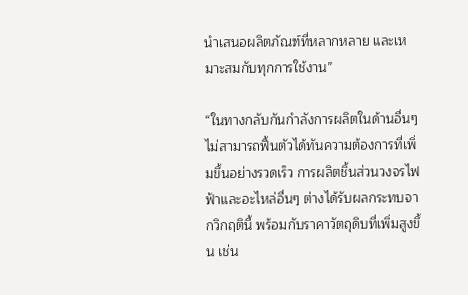นำเสนอผลิตภัณฑ์ที่หลากหลาย และเหมาะสมกับทุกการใช้งาน”

“ในทางกลับกันกำลังการผลิตในด้านอื่นๆ ไม่สามารถฟื้นตัวได้ทันความต้องการที่เพิ่มขึ้นอย่างรวดเร็ว การผลิตชิ้นส่วนวงจรไฟฟ้าและอะไหล่อื่นๆ ต่างได้รับผลกระทบจากวิกฤตินี้ พร้อมกับราคาวัตถุดิบที่เพิ่มสูงขึ้น เช่น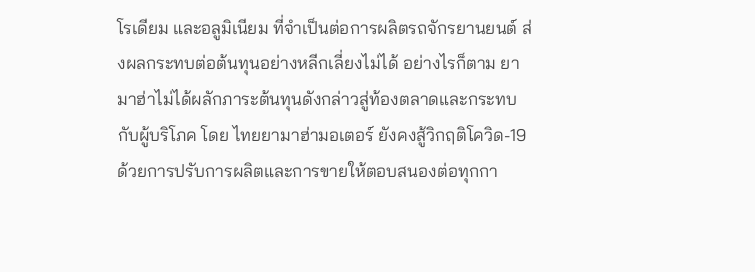โรเดียม และอลูมิเนียม ที่จำเป็นต่อการผลิตรถจักรยานยนต์ ส่งผลกระทบต่อต้นทุนอย่างหลีกเลี่ยงไม่ได้ อย่างไรก็ตาม ยามาฮ่าไม่ได้ผลักภาระต้นทุนดังกล่าวสู่ท้องตลาดและกระทบกับผู้บริโภค โดย ไทยยามาฮ่ามอเตอร์ ยังคงสู้วิกฤติโควิด-19 ด้วยการปรับการผลิตและการขายให้ตอบสนองต่อทุกกา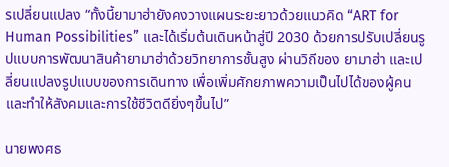รเปลี่ยนแปลง “ทั้งนี้ยามาฮ่ายังคงวางแผนระยะยาวด้วยแนวคิด “ART for Human Possibilities” และได้เริ่มต้นเดินหน้าสู่ปี 2030 ด้วยการปรับเปลี่ยนรูปแบบการพัฒนาสินค้ายามาฮ่าด้วยวิทยาการชั้นสูง ผ่านวิถีของ ยามาฮ่า และเปลี่ยนแปลงรูปแบบของการเดินทาง เพื่อเพิ่มศักยภาพความเป็นไปได้ของผู้คน และทำให้สังคมและการใช้ชีวิตดียิ่งๆขึ้นไป”

นายพงศธ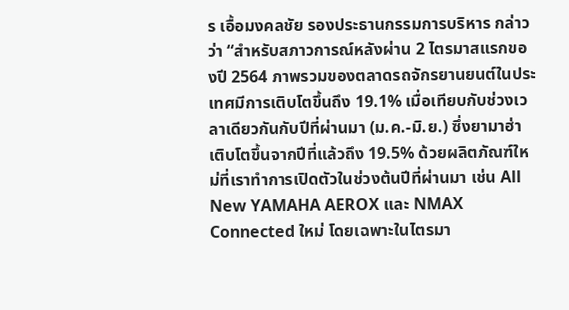ร เอื้อมงคลชัย รองประธานกรรมการบริหาร กล่าวว่า “สำหรับสภาวการณ์หลังผ่าน 2 ไตรมาสแรกของปี 2564 ภาพรวมของตลาดรถจักรยานยนต์ในประเทศมีการเติบโตขึ้นถึง 19.1% เมื่อเทียบกับช่วงเวลาเดียวกันกับปีที่ผ่านมา (ม.ค.-มิ.ย.) ซึ่งยามาฮ่าเติบโตขึ้นจากปีที่แล้วถึง 19.5% ด้วยผลิตภัณฑ์ใหม่ที่เราทำการเปิดตัวในช่วงต้นปีที่ผ่านมา เช่น All New YAMAHA AEROX และ NMAX Connected ใหม่ โดยเฉพาะในไตรมา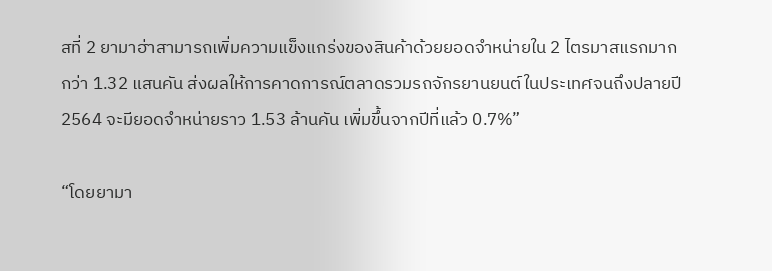สที่ 2 ยามาฮ่าสามารถเพิ่มความแข็งแกร่งของสินค้าด้วยยอดจำหน่ายใน 2 ไตรมาสแรกมากกว่า 1.32 แสนคัน ส่งผลให้การคาดการณ์ตลาดรวมรถจักรยานยนต์ในประเทศจนถึงปลายปี 2564 จะมียอดจำหน่ายราว 1.53 ล้านคัน เพิ่มขึ้นจากปีที่แล้ว 0.7%”

“โดยยามา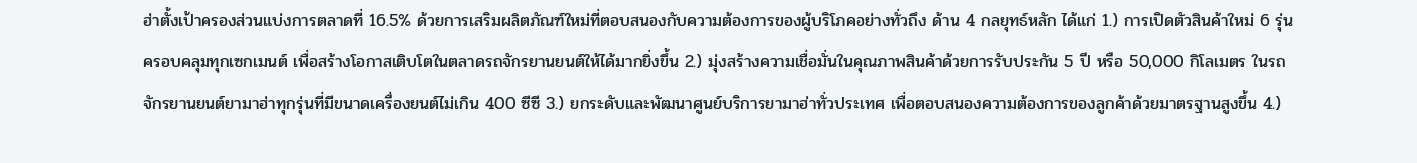ฮ่าตั้งเป้าครองส่วนแบ่งการตลาดที่ 16.5% ด้วยการเสริมผลิตภัณฑ์ใหม่ที่ตอบสนองกับความต้องการของผู้บริโภคอย่างทั่วถึง ด้าน 4 กลยุทธ์หลัก ได้แก่ 1.) การเปิดตัวสินค้าใหม่ 6 รุ่น ครอบคลุมทุกเซกเมนต์ เพื่อสร้างโอกาสเติบโตในตลาดรถจักรยานยนต์ให้ได้มากยิ่งขึ้น 2.) มุ่งสร้างความเชื่อมั่นในคุณภาพสินค้าด้วยการรับประกัน 5 ปี หรือ 50,000 กิโลเมตร ในรถจักรยานยนต์ยามาฮ่าทุกรุ่นที่มีขนาดเครื่องยนต์ไม่เกิน 400 ซีซี 3.) ยกระดับและพัฒนาศูนย์บริการยามาฮ่าทั่วประเทศ เพื่อตอบสนองความต้องการของลูกค้าด้วยมาตรฐานสูงขึ้น 4.)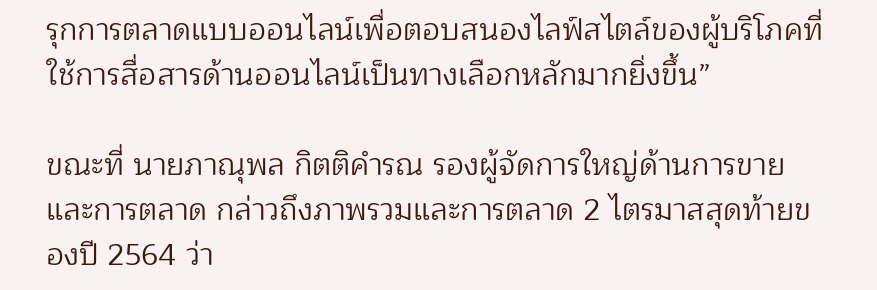รุกการตลาดแบบออนไลน์เพื่อตอบสนองไลฟ์สไตล์ของผู้บริโภคที่ใช้การสื่อสารด้านออนไลน์เป็นทางเลือกหลักมากยิ่งขึ้น”

ขณะที่ นายภาณุพล กิตติคำรณ รองผู้จัดการใหญ่ด้านการขายและการตลาด กล่าวถึงภาพรวมและการตลาด 2 ไตรมาสสุดท้ายของปี 2564 ว่า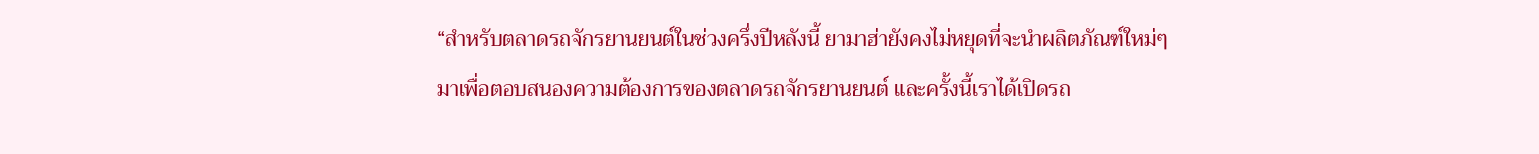“สำหรับตลาดรถจักรยานยนต์ในช่วงครึ่งปีหลังนี้ ยามาฮ่ายังคงไม่หยุดที่จะนำผลิตภัณฑ์ใหม่ๆ มาเพื่อตอบสนองความต้องการของตลาดรถจักรยานยนต์ และครั้งนี้เราได้เปิดรถ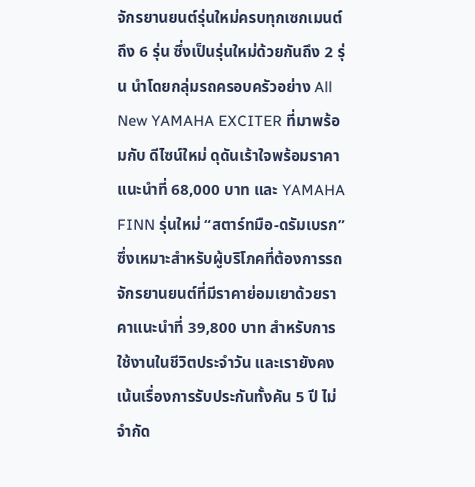จักรยานยนต์รุ่นใหม่ครบทุกเซกเมนต์ถึง 6 รุ่น ซึ่งเป็นรุ่นใหม่ด้วยกันถึง 2 รุ่น นำโดยกลุ่มรถครอบครัวอย่าง All New YAMAHA EXCITER ที่มาพร้อมกับ ดีไซน์ใหม่ ดุดันเร้าใจพร้อมราคาแนะนำที่ 68,000 บาท และ YAMAHA FINN รุ่นใหม่ “สตาร์ทมือ-ดรัมเบรก” ซึ่งเหมาะสำหรับผู้บริโภคที่ต้องการรถจักรยานยนต์ที่มีราคาย่อมเยาด้วยราคาแนะนำที่ 39,800 บาท สำหรับการใช้งานในชีวิตประจำวัน และเรายังคงเน้นเรื่องการรับประกันทั้งคัน 5 ปี ไม่จำกัด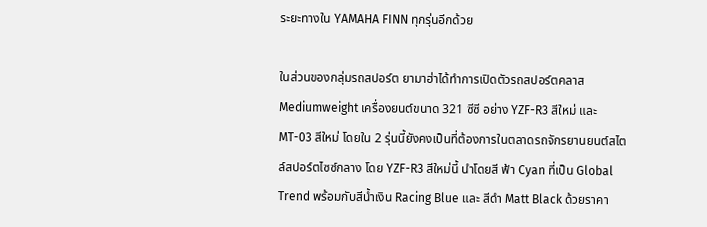ระยะทางใน YAMAHA FINN ทุกรุ่นอีกด้วย

ในส่วนของกลุ่มรถสปอร์ต ยามาฮ่าได้ทำการเปิดตัวรถสปอร์ตคลาส Mediumweight เครื่องยนต์ขนาด 321 ซีซี อย่าง YZF-R3 สีใหม่ และ MT-03 สีใหม่ โดยใน 2 รุ่นนี้ยังคงเป็นที่ต้องการในตลาดรถจักรยานยนต์สไตล์สปอร์ตไซซ์กลาง โดย YZF-R3 สีใหม่นี้ นำโดยสี ฟ้า Cyan ที่เป็น Global Trend พร้อมกับสีน้ำเงิน Racing Blue และ สีดำ Matt Black ด้วยราคา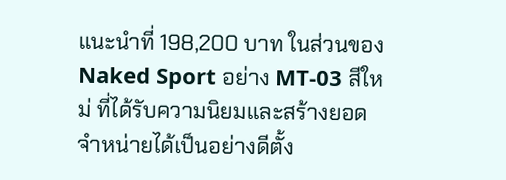แนะนำที่ 198,200 บาท ในส่วนของ Naked Sport อย่าง MT-03 สีใหม่ ที่ได้รับความนิยมและสร้างยอดจำหน่ายได้เป็นอย่างดีตั้ง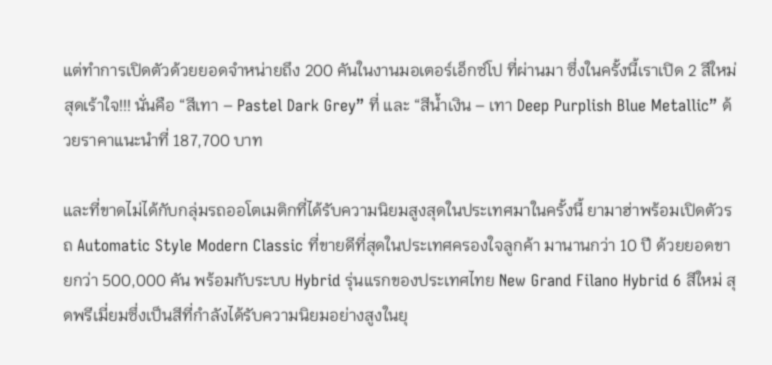แต่ทำการเปิดตัวด้วยยอดจำหน่ายถึง 200 คันในงานมอเตอร์เอ็กซ์โป ที่ผ่านมา ซึ่งในครั้งนี้เราเปิด 2 สีใหม่ สุดเร้าใจ!!! นั่นคือ “สีเทา – Pastel Dark Grey” ที่ และ “สีน้ำเงิน – เทา Deep Purplish Blue Metallic” ด้วยราคาแนะนำที่ 187,700 บาท

และที่ขาดไม่ได้กับกลุ่มรถออโตเมติกที่ได้รับความนิยมสูงสุดในประเทศมาในครั้งนี้ ยามาฮ่าพร้อมเปิดตัวรถ Automatic Style Modern Classic ที่ขายดีที่สุดในประเทศครองใจลูกค้า มานานกว่า 10 ปี ด้วยยอดขายกว่า 500,000 คัน พร้อมกับระบบ Hybrid รุ่นแรกของประเทศไทย New Grand Filano Hybrid 6 สีใหม่ สุดพรีเมี่ยมซึ่งเป็นสีที่กำลังได้รับความนิยมอย่างสูงในยุ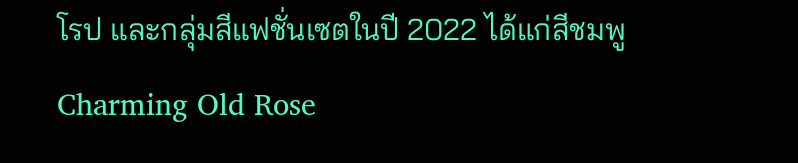โรป และกลุ่มสีแฟชั่นเซตในปี 2022 ได้แก่สีชมพู Charming Old Rose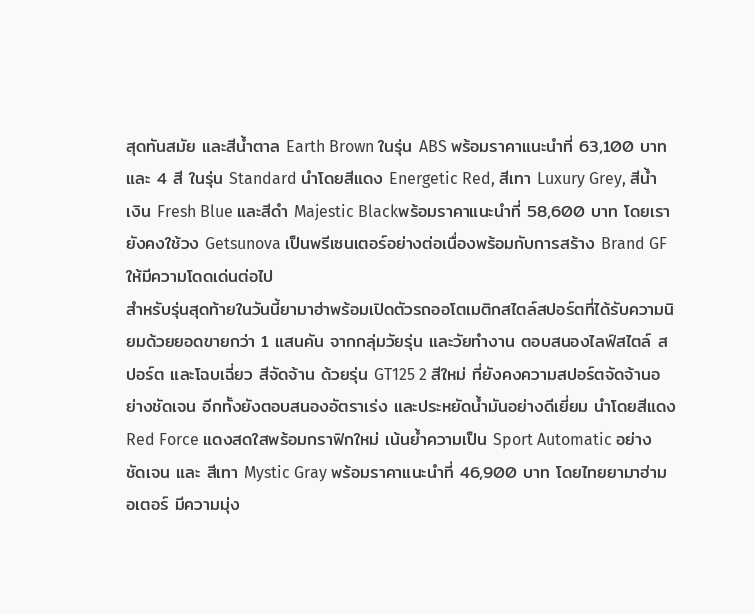สุดทันสมัย และสีน้ำตาล Earth Brown ในรุ่น ABS พร้อมราคาแนะนำที่ 63,100 บาท และ 4 สี ในรุ่น Standard นำโดยสีแดง Energetic Red, สีเทา Luxury Grey, สีน้ำเงิน Fresh Blue และสีดำ Majestic Blackพร้อมราคาแนะนำที่ 58,600 บาท โดยเรายังคงใช้วง Getsunova เป็นพรีเซนเตอร์อย่างต่อเนื่องพร้อมกับการสร้าง Brand GF ให้มีความโดดเด่นต่อไป
สำหรับรุ่นสุดท้ายในวันนี้ยามาฮ่าพร้อมเปิดตัวรถออโตเมติกสไตล์สปอร์ตที่ได้รับความนิยมด้วยยอดขายกว่า 1 แสนคัน จากกลุ่มวัยรุ่น และวัยทำงาน ตอบสนองไลฟ์สไตล์ สปอร์ต และโฉบเฉี่ยว สีจัดจ้าน ด้วยรุ่น GT125 2 สีใหม่ ที่ยังคงความสปอร์ตจัดจ้านอย่างชัดเจน อีกทั้งยังตอบสนองอัตราเร่ง และประหยัดน้ำมันอย่างดีเยี่ยม นำโดยสีแดง Red Force แดงสดใสพร้อมกราฟิกใหม่ เน้นย้ำความเป็น Sport Automatic อย่างชัดเจน และ สีเทา Mystic Gray พร้อมราคาแนะนำที่ 46,900 บาท โดยไทยยามาฮ่ามอเตอร์ มีความมุ่ง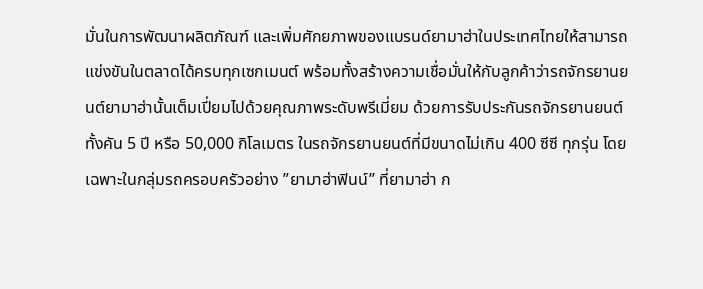มั่นในการพัฒนาผลิตภัณฑ์ และเพิ่มศักยภาพของแบรนด์ยามาฮ่าในประเทศไทยให้สามารถแข่งขันในตลาดได้ครบทุกเซกเมนต์ พร้อมทั้งสร้างความเชื่อมั่นให้กับลูกค้าว่ารถจักรยานยนต์ยามาฮ่านั้นเต็มเปี่ยมไปด้วยคุณภาพระดับพรีเมี่ยม ด้วยการรับประกันรถจักรยานยนต์ทั้งคัน 5 ปี หรือ 50,000 กิโลเมตร ในรถจักรยานยนต์ที่มีขนาดไม่เกิน 400 ซีซี ทุกรุ่น โดยเฉพาะในกลุ่มรถครอบครัวอย่าง ”ยามาฮ่าฟินน์” ที่ยามาฮ่า ก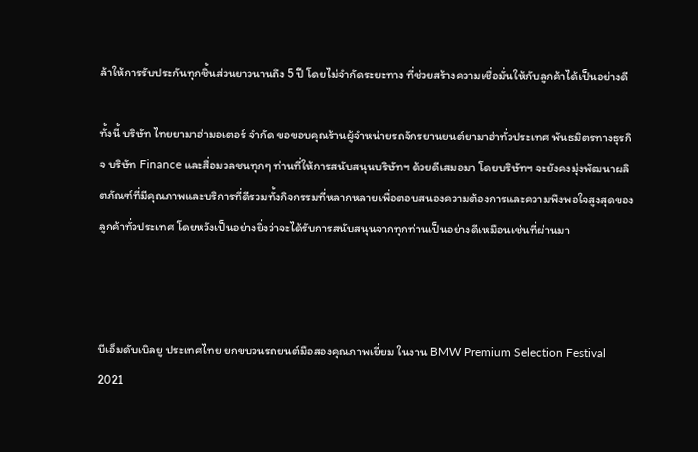ล้าให้การรับประกันทุกชิ้นส่วนยาวนานถึง 5 ปี โดยไม่จำกัดระยะทาง ที่ช่วยสร้างความเชื่อมั่นให้กับลูกค้าได้เป็นอย่างดี

ทั้งนี้ บริษัท ไทยยามาฮ่ามอเตอร์ จำกัด ขอขอบคุณร้านผู้จำหน่ายรถจักรยานยนต์ยามาฮ่าทั่วประเทศ พันธมิตรทางธุรกิจ บริษัท Finance และสื่อมวลชนทุกๆ ท่านที่ให้การสนับสนุนบริษัทฯ ด้วยดีเสมอมา โดยบริษัทฯ จะยังคงมุ่งพัฒนาผลิตภัณฑ์ที่มีคุณภาพและบริการที่ดีรวมทั้งกิจกรรมที่หลากหลายเพื่อตอบสนองความต้องการและความพึงพอใจสูงสุดของลูกค้าทั่วประเทศ โดยหวังเป็นอย่างยิ่งว่าจะได้รับการสนับสนุนจากทุกท่านเป็นอย่างดีเหมือนเช่นที่ผ่านมา



บีเอ็มดับเบิลยู ประเทศไทย ยกขบวนรถยนต์มือสองคุณภาพเยี่ยม ในงาน BMW Premium Selection Festival 2021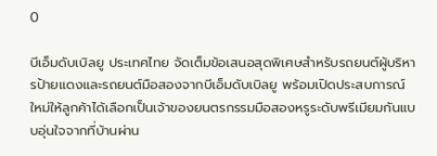0

บีเอ็มดับเบิลยู ประเทศไทย จัดเต็มข้อเสนอสุดพิเศษสำหรับรถยนต์ผู้บริหารป้ายแดงและรถยนต์มือสองจากบีเอ็มดับเบิลยู พร้อมเปิดประสบการณ์ใหม่ให้ลูกค้าได้เลือกเป็นเจ้าของยนตรกรรมมือสองหรูระดับพรีเมียมกันแบบอุ่นใจจากที่บ้านผ่าน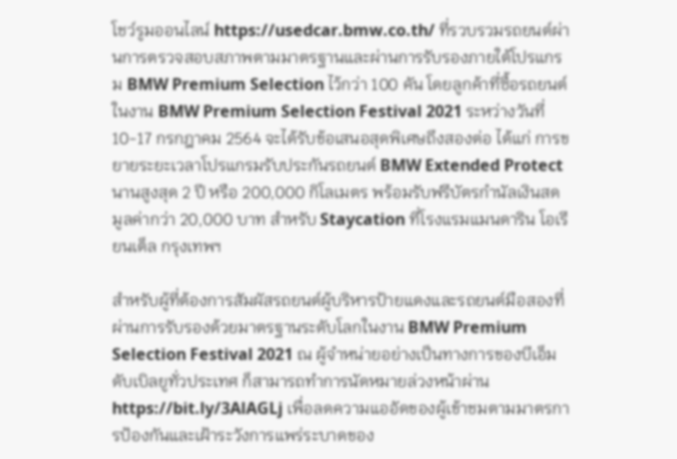โชว์รูมออนไลน์ https://usedcar.bmw.co.th/ ที่รวบรวมรถยนต์ผ่านการตรวจสอบสภาพตามมาตรฐานและผ่านการรับรองภายใต้โปรแกรม BMW Premium Selection ไว้กว่า 100 คัน โดยลูกค้าที่ซื้อรถยนต์ในงาน BMW Premium Selection Festival 2021 ระหว่างวันที่ 10-17 กรกฎาคม 2564 จะได้รับข้อเสนอสุดพิเศษถึงสองต่อ ได้แก่ การขยายระยะเวลาโปรแกรมรับประกันรถยนต์ BMW Extended Protect นานสูงสุด 2 ปี หรือ 200,000 กิโลเมตร พร้อมรับฟรีบัตรกำนัลเงินสดมูลค่ากว่า 20,000 บาท สำหรับ Staycation ที่โรงแรมแมนดาริน โอเรียนเต็ล กรุงเทพฯ

สำหรับผู้ที่ต้องการสัมผัสรถยนต์ผู้บริหารป้ายแดงและรถยนต์มือสองที่ผ่านการรับรองด้วยมาตรฐานระดับโลกในงาน BMW Premium Selection Festival 2021 ณ ผู้จำหน่ายอย่างเป็นทางการของบีเอ็มดับเบิลยูทั่วประเทศ ก็สามารถทำการนัดหมายล่วงหน้าผ่าน https://bit.ly/3AlAGLj เพื่อลดความแออัดของผู้เข้าชมตามมาตรการป้องกันและเฝ้าระวังการแพร่ระบาดของ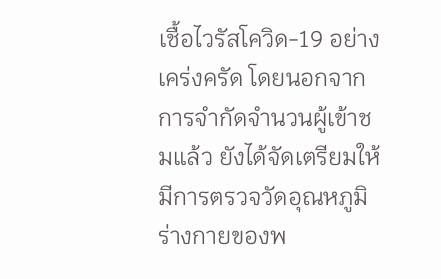เชื้อไวรัสโควิด-19 อย่างเคร่งครัด โดยนอกจากการจำกัดจำนวนผู้เข้าชมแล้ว ยังได้จัดเตรียมให้มีการตรวจวัดอุณหภูมิร่างกายของพ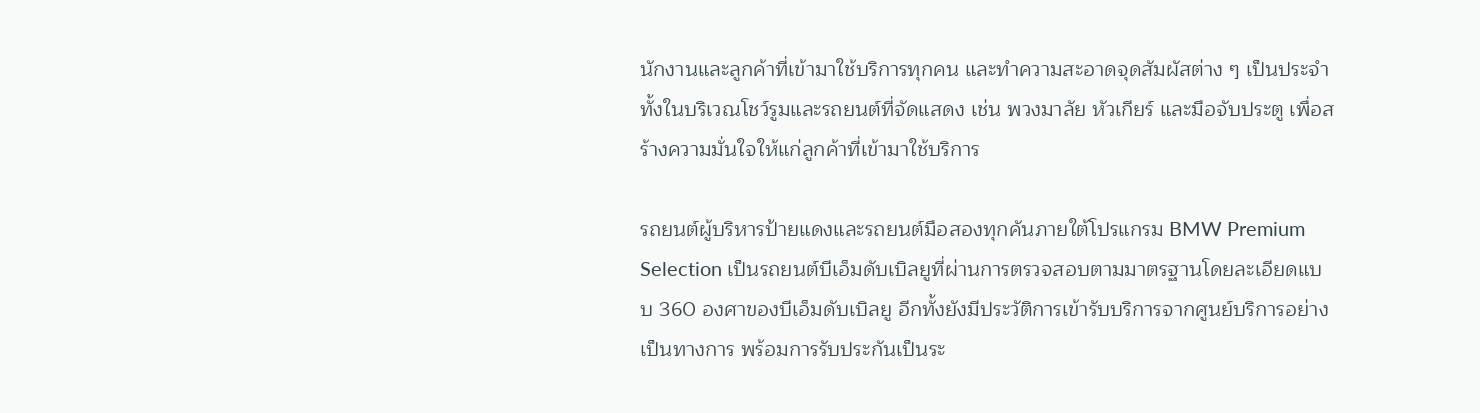นักงานและลูกค้าที่เข้ามาใช้บริการทุกคน และทำความสะอาดจุดสัมผัสต่าง ๆ เป็นประจำทั้งในบริเวณโชว์รูมและรถยนต์ที่จัดแสดง เช่น พวงมาลัย หัวเกียร์ และมือจับประตู เพื่อสร้างความมั่นใจให้แก่ลูกค้าที่เข้ามาใช้บริการ

รถยนต์ผู้บริหารป้ายแดงและรถยนต์มือสองทุกคันภายใต้โปรแกรม BMW Premium Selection เป็นรถยนต์บีเอ็มดับเบิลยูที่ผ่านการตรวจสอบตามมาตรฐานโดยละเอียดแบบ 360 องศาของบีเอ็มดับเบิลยู อีกทั้งยังมีประวัติการเข้ารับบริการจากศูนย์บริการอย่างเป็นทางการ พร้อมการรับประกันเป็นระ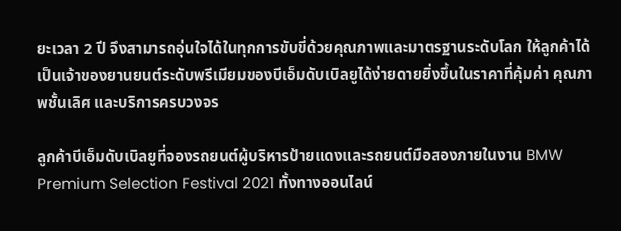ยะเวลา 2 ปี จึงสามารถอุ่นใจได้ในทุกการขับขี่ด้วยคุณภาพและมาตรฐานระดับโลก ให้ลูกค้าได้เป็นเจ้าของยานยนต์ระดับพรีเมียมของบีเอ็มดับเบิลยูได้ง่ายดายยิ่งขึ้นในราคาที่คุ้มค่า คุณภาพชั้นเลิศ และบริการครบวงจร

ลูกค้าบีเอ็มดับเบิลยูที่จองรถยนต์ผู้บริหารป้ายแดงและรถยนต์มือสองภายในงาน BMW Premium Selection Festival 2021 ทั้งทางออนไลน์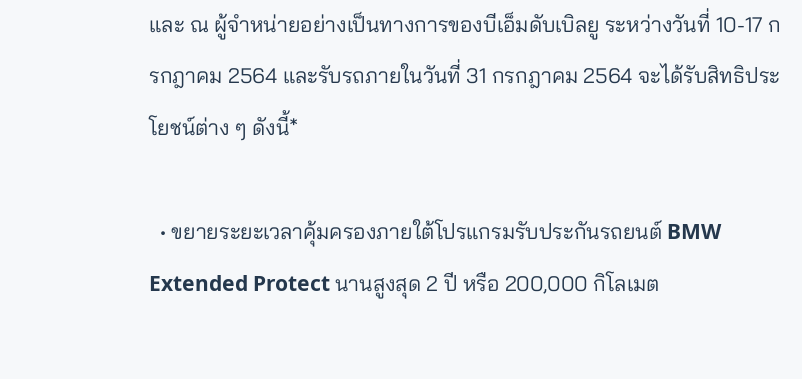และ ณ ผู้จำหน่ายอย่างเป็นทางการของบีเอ็มดับเบิลยู ระหว่างวันที่ 10-17 กรกฎาคม 2564 และรับรถภายในวันที่ 31 กรกฎาคม 2564 จะได้รับสิทธิประโยชน์ต่าง ๆ ดังนี้*

  • ขยายระยะเวลาคุ้มครองภายใต้โปรแกรมรับประกันรถยนต์ BMW Extended Protect นานสูงสุด 2 ปี หรือ 200,000 กิโลเมต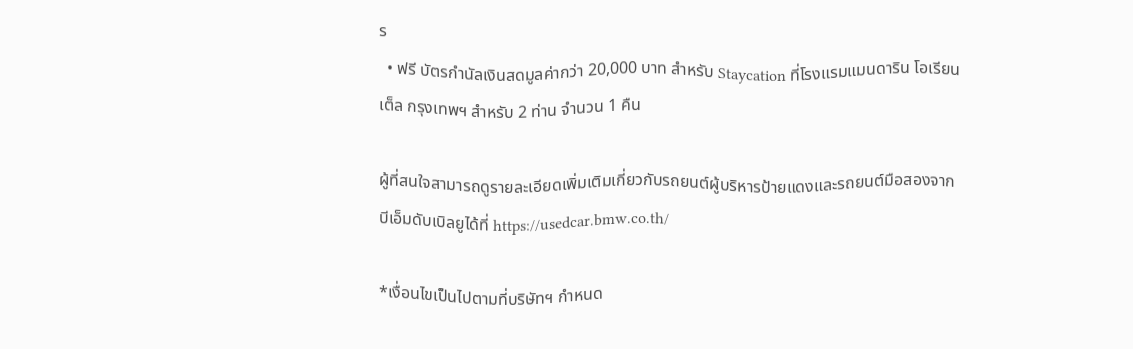ร
  • ฟรี บัตรกำนัลเงินสดมูลค่ากว่า 20,000 บาท สำหรับ Staycation ที่โรงแรมแมนดาริน โอเรียนเต็ล กรุงเทพฯ สำหรับ 2 ท่าน จำนวน 1 คืน

ผู้ที่สนใจสามารถดูรายละเอียดเพิ่มเติมเกี่ยวกับรถยนต์ผู้บริหารป้ายแดงและรถยนต์มือสองจากบีเอ็มดับเบิลยูได้ที่ https://usedcar.bmw.co.th/

*เงื่อนไขเป็นไปตามที่บริษัทฯ กำหนด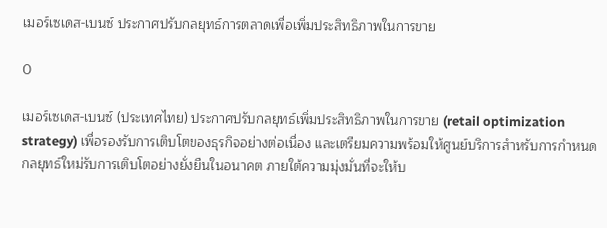เมอร์เซเดส-เบนซ์ ประกาศปรับกลยุทธ์การตลาดเพื่อเพิ่มประสิทธิภาพในการขาย

0

เมอร์เซเดส-เบนซ์ (ประเทศไทย) ประกาศปรับกลยุทธ์เพิ่มประสิทธิภาพในการขาย (retail optimization strategy) เพื่อรองรับการเติบโตของธุรกิจอย่างต่อเนื่อง และเตรียมความพร้อมให้ศูนย์บริการสำหรับการกำหนดกลยุทธ์ใหม่รับการเติบโตอย่างยั่งยืนในอนาคต ภายใต้ความมุ่งมั่นที่จะให้บ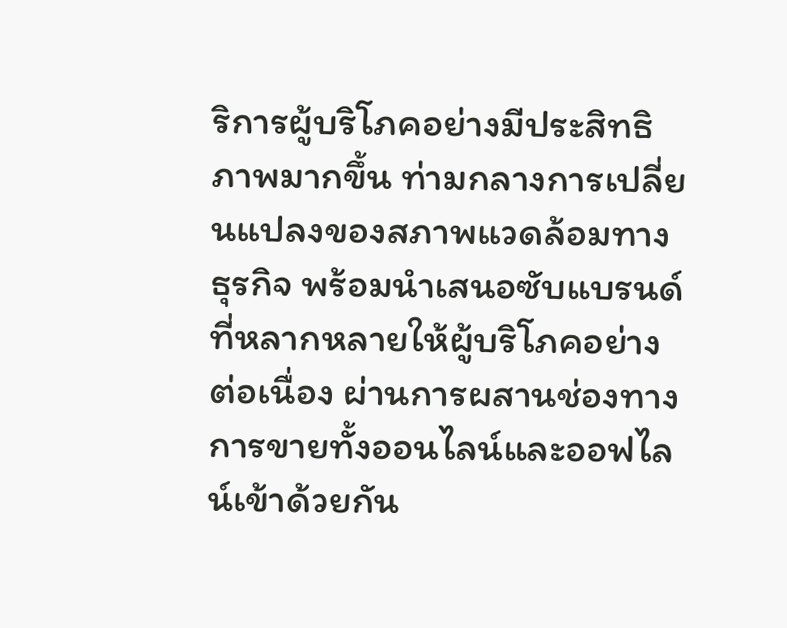ริการผู้บริโภคอย่างมีประสิทธิภาพมากขึ้น ท่ามกลางการเปลี่ยนแปลงของสภาพแวดล้อมทางธุรกิจ พร้อมนำเสนอซับแบรนด์ที่หลากหลายให้ผู้บริโภคอย่างต่อเนื่อง ผ่านการผสานช่องทางการขายทั้งออนไลน์และออฟไลน์เข้าด้วยกัน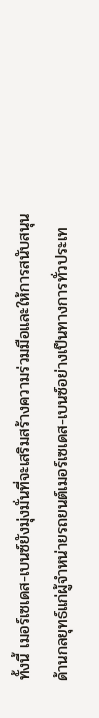ทั้งนี้ เมอร์เซเดส-เบนซ์ยังมุ่งมั่นที่จะเสริมสร้างความร่วมมือและให้การสนับสนุนด้านกลยุทธ์แก่ผู้จำหน่ายรถยนต์เมอร์เซเดส-เบนซ์อย่างเป็นทางการทั่วประเท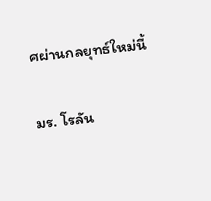ศผ่านกลยุทธ์ใหม่นี้

มร. โรลัน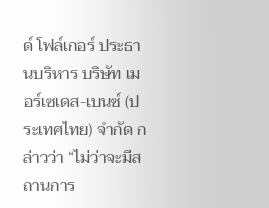ด์ โฟล์เกอร์ ประธานบริหาร บริษัท เมอร์เซเดส-เบนซ์ (ประเทศไทย) จำกัด กล่าวว่า “ไม่ว่าจะมีสถานการ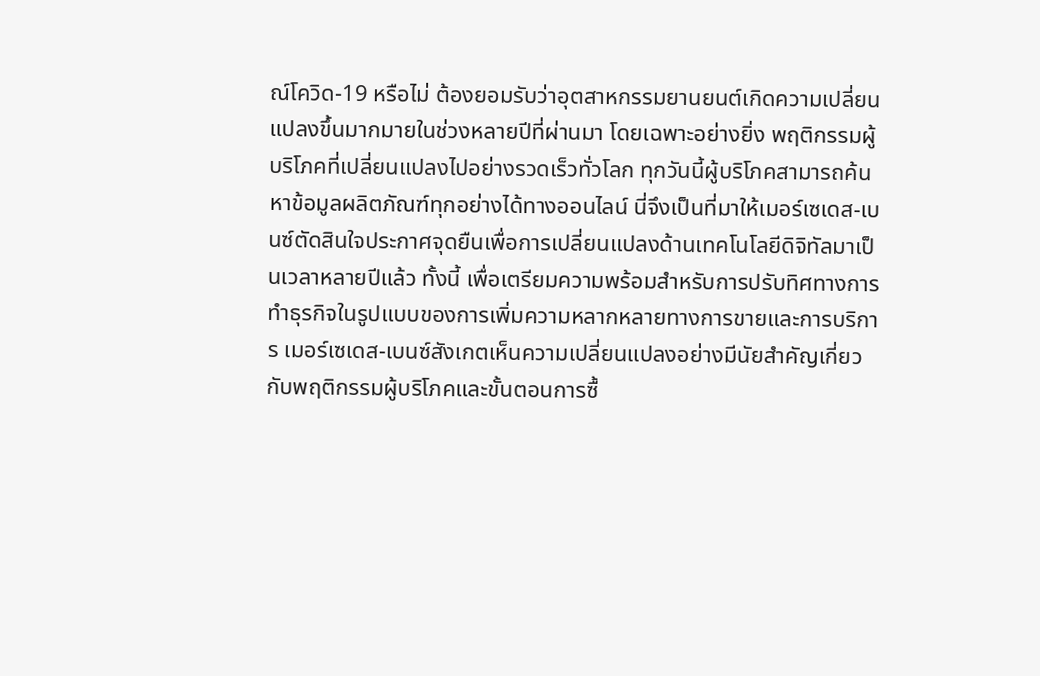ณ์โควิด-19 หรือไม่ ต้องยอมรับว่าอุตสาหกรรมยานยนต์เกิดความเปลี่ยนแปลงขึ้นมากมายในช่วงหลายปีที่ผ่านมา โดยเฉพาะอย่างยิ่ง พฤติกรรมผู้บริโภคที่เปลี่ยนแปลงไปอย่างรวดเร็วทั่วโลก ทุกวันนี้ผู้บริโภคสามารถค้นหาข้อมูลผลิตภัณฑ์ทุกอย่างได้ทางออนไลน์ นี่จึงเป็นที่มาให้เมอร์เซเดส-เบนซ์ตัดสินใจประกาศจุดยืนเพื่อการเปลี่ยนแปลงด้านเทคโนโลยีดิจิทัลมาเป็นเวลาหลายปีแล้ว ทั้งนี้ เพื่อเตรียมความพร้อมสำหรับการปรับทิศทางการทำธุรกิจในรูปแบบของการเพิ่มความหลากหลายทางการขายและการบริการ เมอร์เซเดส-เบนซ์สังเกตเห็นความเปลี่ยนแปลงอย่างมีนัยสำคัญเกี่ยวกับพฤติกรรมผู้บริโภคและขั้นตอนการซื้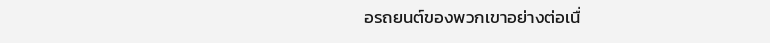อรถยนต์ของพวกเขาอย่างต่อเนื่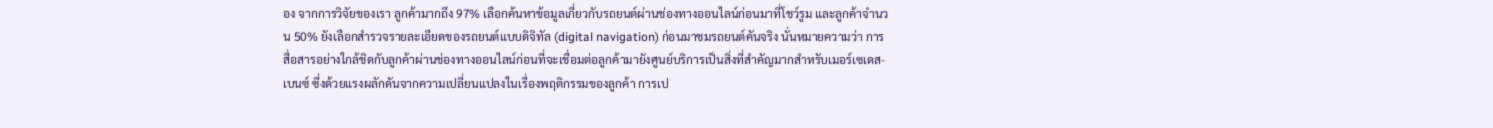อง จากการวิจัยของเรา ลูกค้ามากถึง 97% เลือกค้นหาข้อมูลเกี่ยวกับรถยนต์ผ่านช่องทางออนไลน์ก่อนมาที่โชว์รูม และลูกค้าจำนวน 50% ยังเลือกสำรวจรายละเอียดของรถยนต์แบบดิจิทัล (digital navigation) ก่อนมาชมรถยนต์คันจริง นั่นหมายความว่า การสื่อสารอย่างใกล้ชิดกับลูกค้าผ่านช่องทางออนไลน์ก่อนที่จะเชื่อมต่อลูกค้ามายังศูนย์บริการเป็นสิ่งที่สำคัญมากสำหรับเมอร์เซเดส-เบนซ์ ซึ่งด้วยแรงผลักดันจากความเปลี่ยนแปลงในเรื่องพฤติกรรมของลูกค้า การเป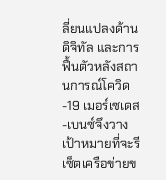ลี่ยนแปลงด้านดิจิทัล และการฟื้นตัวหลังสถานการณ์โควิด-19 เมอร์เซเดส-เบนซ์จึงวางเป้าหมายที่จะรีเซ็ตเครือข่ายข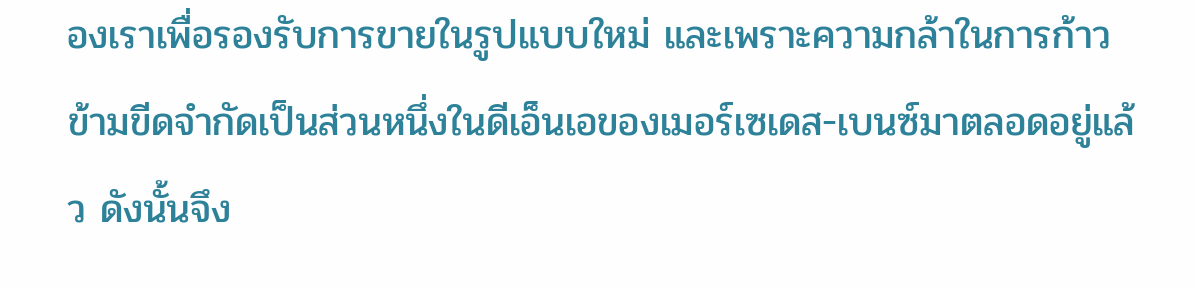องเราเพื่อรองรับการขายในรูปแบบใหม่ และเพราะความกล้าในการก้าวข้ามขีดจำกัดเป็นส่วนหนึ่งในดีเอ็นเอของเมอร์เซเดส-เบนซ์มาตลอดอยู่แล้ว ดังนั้นจึง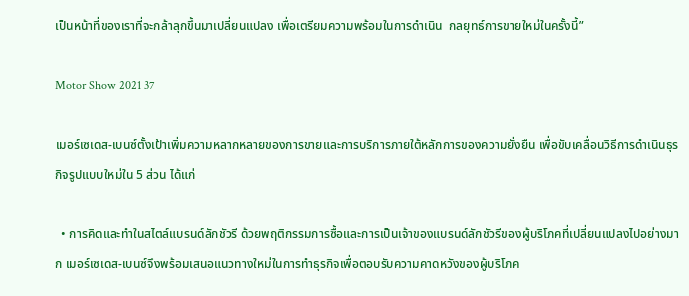เป็นหน้าที่ของเราที่จะกล้าลุกขึ้นมาเปลี่ยนแปลง เพื่อเตรียมความพร้อมในการดำเนิน  กลยุทธ์การขายใหม่ในครั้งนี้”

Motor Show 2021 37

เมอร์เซเดส-เบนซ์ตั้งเป้าเพิ่มความหลากหลายของการขายและการบริการภายใต้หลักการของความยั่งยืน เพื่อขับเคลื่อนวิธีการดำเนินธุรกิจรูปแบบใหม่ใน 5 ส่วน ได้แก่

  • การคิดและทำในสไตล์แบรนด์ลักชัวรี ด้วยพฤติกรรมการซื้อและการเป็นเจ้าของแบรนด์ลักชัวรีของผู้บริโภคที่เปลี่ยนแปลงไปอย่างมาก เมอร์เซเดส-เบนซ์จึงพร้อมเสนอแนวทางใหม่ในการทำธุรกิจเพื่อตอบรับความคาดหวังของผู้บริโภค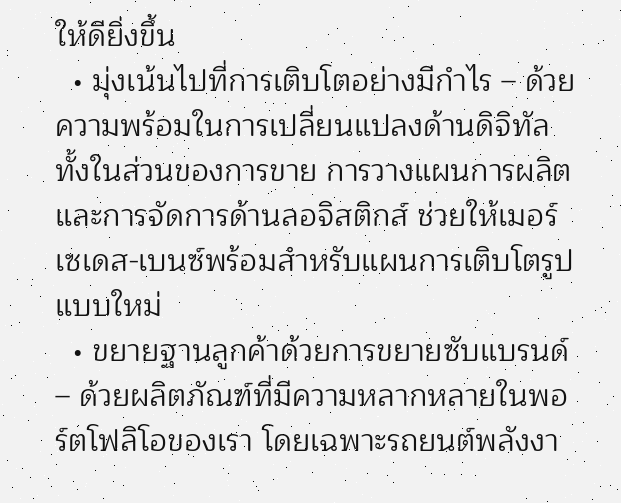ให้ดียิ่งขึ้น
  • มุ่งเน้นไปที่การเติบโตอย่างมีกำไร – ด้วยความพร้อมในการเปลี่ยนแปลงด้านดิจิทัล ทั้งในส่วนของการขาย การวางแผนการผลิต และการจัดการด้านลอจิสติกส์ ช่วยให้เมอร์เซเดส-เบนซ์พร้อมสำหรับแผนการเติบโตรูปแบบใหม่
  • ขยายฐานลูกค้าด้วยการขยายซับแบรนด์ – ด้วยผลิตภัณฑ์ที่มีความหลากหลายในพอร์ตโฟลิโอของเรา โดยเฉพาะรถยนต์พลังงา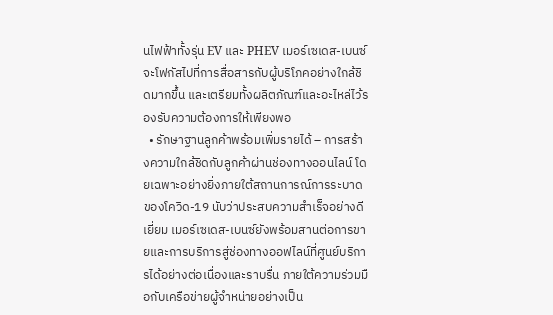นไฟฟ้าทั้งรุ่น EV และ PHEV เมอร์เซเดส-เบนซ์จะโฟกัสไปที่การสื่อสารกับผู้บริโภคอย่างใกล้ชิดมากขึ้น และเตรียมทั้งผลิตภัณฑ์และอะไหล่ไว้รองรับความต้องการให้เพียงพอ
  • รักษาฐานลูกค้าพร้อมเพิ่มรายได้ – การสร้างความใกล้ชิดกับลูกค้าผ่านช่องทางออนไลน์ โดยเฉพาะอย่างยิ่งภายใต้สถานการณ์การระบาดของโควิด-19 นับว่าประสบความสำเร็จอย่างดีเยี่ยม เมอร์เซเดส-เบนซ์ยังพร้อมสานต่อการขายและการบริการสู่ช่องทางออฟไลน์ที่ศูนย์บริการได้อย่างต่อเนื่องและราบรื่น ภายใต้ความร่วมมือกับเครือข่ายผู้จำหน่ายอย่างเป็น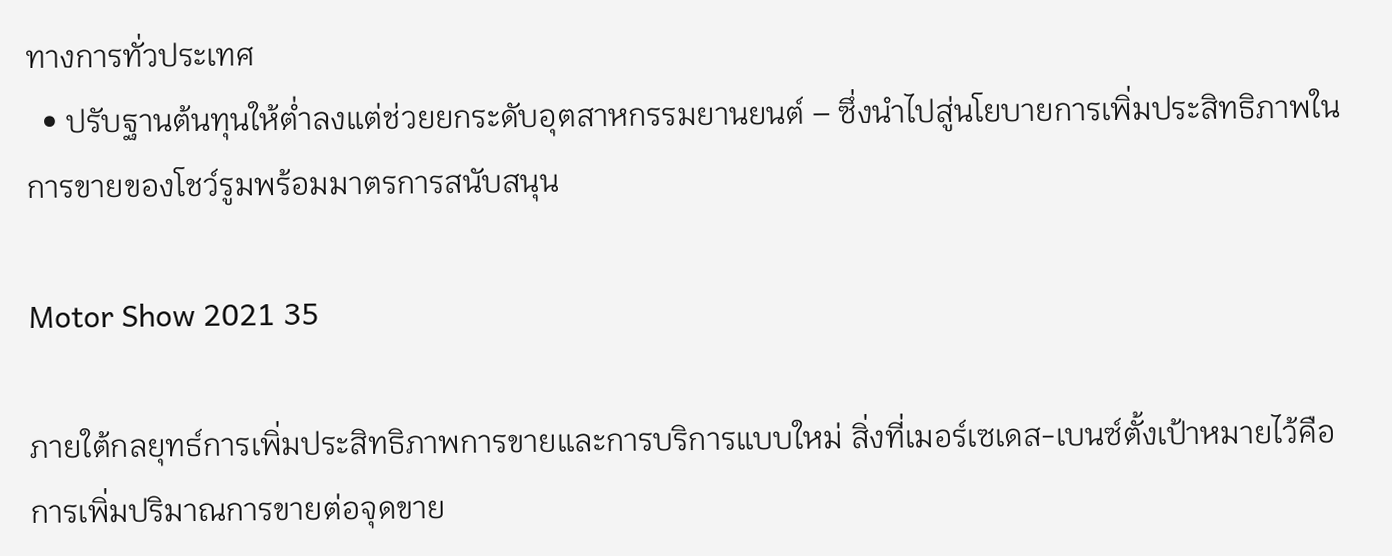ทางการทั่วประเทศ
  • ปรับฐานต้นทุนให้ต่ำลงแต่ช่วยยกระดับอุตสาหกรรมยานยนต์ – ซึ่งนำไปสู่นโยบายการเพิ่มประสิทธิภาพในการขายของโชว์รูมพร้อมมาตรการสนับสนุน

Motor Show 2021 35

ภายใต้กลยุทธ์การเพิ่มประสิทธิภาพการขายและการบริการแบบใหม่ สิ่งที่เมอร์เซเดส-เบนซ์ตั้งเป้าหมายไว้คือการเพิ่มปริมาณการขายต่อจุดขาย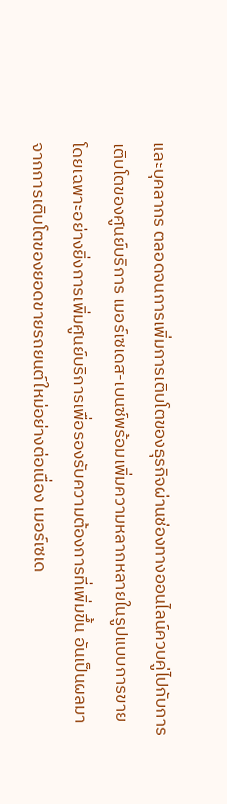และบุคลากร ตลอดจนการเพิ่มการเติบโตของธุรกิจผ่านช่องทางออนไลน์ควบคู่ไปกับการเติบโตของศูนย์บริการ เมอร์เซเดส-เบนซ์พร้อมเพิ่มความหลากหลายในรูปแบบการขาย โดยเฉพาะอย่างยิ่งการเพิ่มศูนย์บริการเพื่อรองรับความต้องการที่เพิ่มขึ้น อันเป็นผลมาจากการเติบโตของยอดขายรถยนต์ใหม่อย่างต่อเนื่อง เมอร์เซเด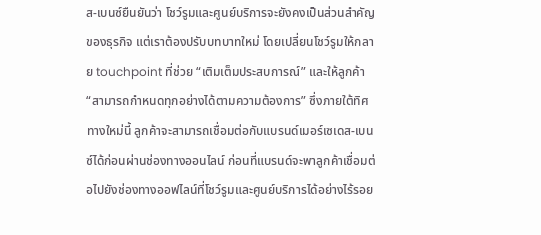ส-เบนซ์ยืนยันว่า โชว์รูมและศูนย์บริการจะยังคงเป็นส่วนสำคัญของธุรกิจ แต่เราต้องปรับบทบาทใหม่ โดยเปลี่ยนโชว์รูมให้กลาย touchpoint ที่ช่วย “เติมเต็มประสบการณ์” และให้ลูกค้า “สามารถกำหนดทุกอย่างได้ตามความต้องการ” ซึ่งภายใต้ทิศทางใหม่นี้ ลูกค้าจะสามารถเชื่อมต่อกับแบรนด์เมอร์เซเดส-เบนซ์ได้ก่อนผ่านช่องทางออนไลน์ ก่อนที่แบรนด์จะพาลูกค้าเชื่อมต่อไปยังช่องทางออฟไลน์ที่โชว์รูมและศูนย์บริการได้อย่างไร้รอย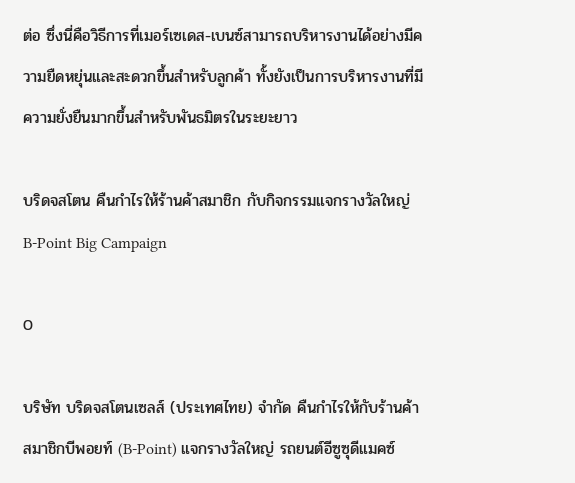ต่อ ซึ่งนี่คือวิธีการที่เมอร์เซเดส-เบนซ์สามารถบริหารงานได้อย่างมีความยืดหยุ่นและสะดวกขึ้นสำหรับลูกค้า ทั้งยังเป็นการบริหารงานที่มีความยั่งยืนมากขึ้นสำหรับพันธมิตรในระยะยาว

บริดจสโตน คืนกำไรให้ร้านค้าสมาชิก กับกิจกรรมแจกรางวัลใหญ่ B-Point Big Campaign

0

บริษัท บริดจสโตนเซลส์ (ประเทศไทย) จำกัด คืนกำไรให้กับร้านค้าสมาชิกบีพอยท์ (B-Point) แจกรางวัลใหญ่ รถยนต์อีซูซุดีแมคซ์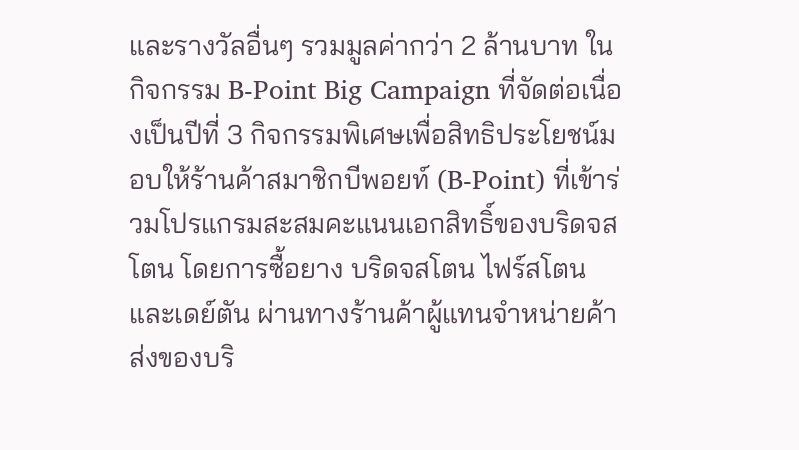และรางวัลอื่นๆ รวมมูลค่ากว่า 2 ล้านบาท ในกิจกรรม B-Point Big Campaign ที่จัดต่อเนื่องเป็นปีที่ 3 กิจกรรมพิเศษเพื่อสิทธิประโยชน์มอบให้ร้านค้าสมาชิกบีพอยท์ (B-Point) ที่เข้าร่วมโปรแกรมสะสมคะแนนเอกสิทธิ์ของบริดจสโตน โดยการซื้อยาง บริดจสโตน ไฟร์สโตน และเดย์ตัน ผ่านทางร้านค้าผู้แทนจำหน่ายค้าส่งของบริ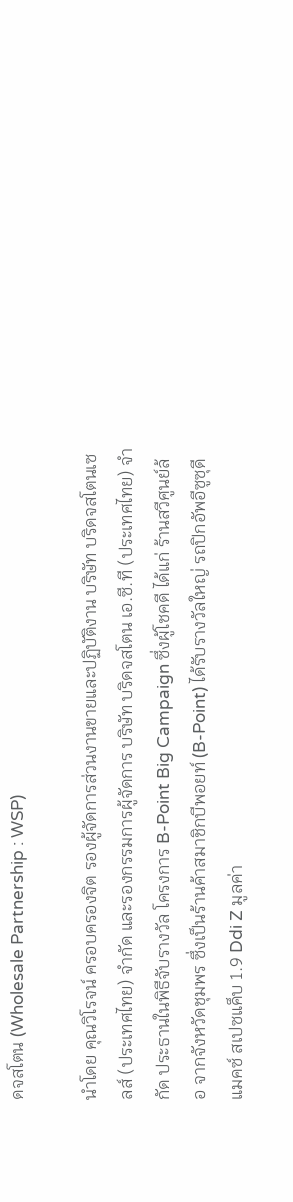ดจสโตน (Wholesale Partnership : WSP)

นำโดย คุณวิโรจน์ ครอบครองจิต รองผู้จัดการส่วนงานขายและปฏิบัติงาน บริษัท บริดจสโตนเซลส์ (ประเทศไทย) จำกัด และรองกรรมการผู้จัดการ บริษัท บริดจสโตน เอ.ซี.ที (ประเทศไทย) จำกัด ประธานในพิธีจับรางวัล โครงการ B-Point Big Campaign ซึ่งผู้โชคดี ได้แก่ ร้านสวีศูนย์ล้อ จากจังหวัดชุมพร ซึ่งเป็นร้านค้าสมาชิกบีพอยท์ (B-Point) ได้รับรางวัลใหญ่ รถปิกอัพอีซูซุดีแมคซ์ สเปซแค็บ 1.9 Ddi Z มูลค่า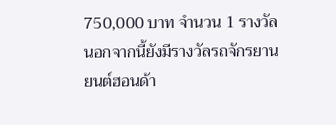750,000 บาท จำนวน 1 รางวัล นอกจากนี้ยังมีรางวัลรถจักรยานยนต์ฮอนด้า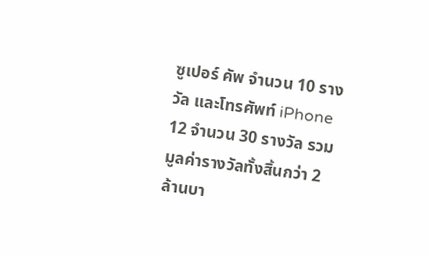ซูเปอร์ คัพ จำนวน 10 รางวัล และโทรศัพท์ iPhone 12 จำนวน 30 รางวัล รวมมูลค่ารางวัลทั้งสิ้นกว่า 2 ล้านบา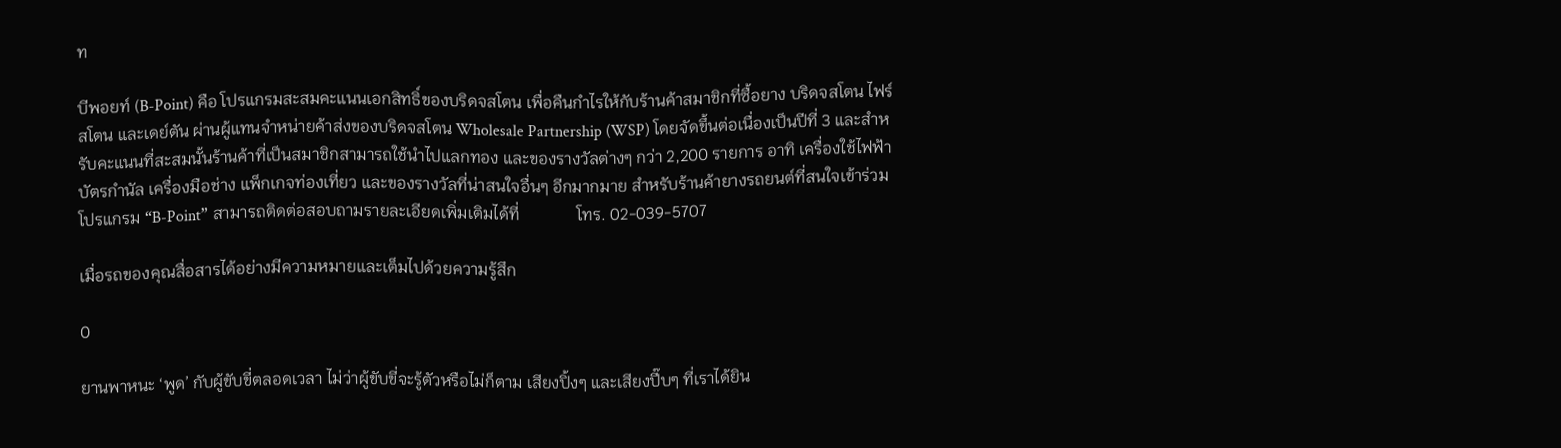ท

บีพอยท์ (B-Point) คือ โปรแกรมสะสมคะแนนเอกสิทธิ์ของบริดจสโตน เพื่อคืนกำไรให้กับร้านค้าสมาชิกที่ซื้อยาง บริดจสโตน ไฟร์สโตน และเดย์ตัน ผ่านผู้แทนจำหน่ายค้าส่งของบริดจสโตน Wholesale Partnership (WSP) โดยจัดขึ้นต่อเนื่องเป็นปีที่ 3 และสำหรับคะแนนที่สะสมนั้นร้านค้าที่เป็นสมาชิกสามารถใช้นำไปแลกทอง และของรางวัลต่างๆ กว่า 2,200 รายการ อาทิ เครื่องใช้ไฟฟ้า บัตรกำนัล เครื่องมือช่าง แพ็กเกจท่องเที่ยว และของรางวัลที่น่าสนใจอื่นๆ อีกมากมาย สำหรับร้านค้ายางรถยนต์ที่สนใจเข้าร่วมโปรแกรม “B-Point” สามารถติดต่อสอบถามรายละเอียดเพิ่มเติมได้ที่              โทร. 02-039-5707

เมื่อรถของคุณสื่อสารได้อย่างมีความหมายและเต็มไปด้วยความรู้สึก

0

ยานพาหนะ ‘พูด’ กับผู้ขับขี่ตลอดเวลา ไม่ว่าผู้ขับขี่จะรู้ตัวหรือไม่ก็ตาม เสียงปิ้งๆ และเสียงปี๊บๆ ที่เราได้ยิน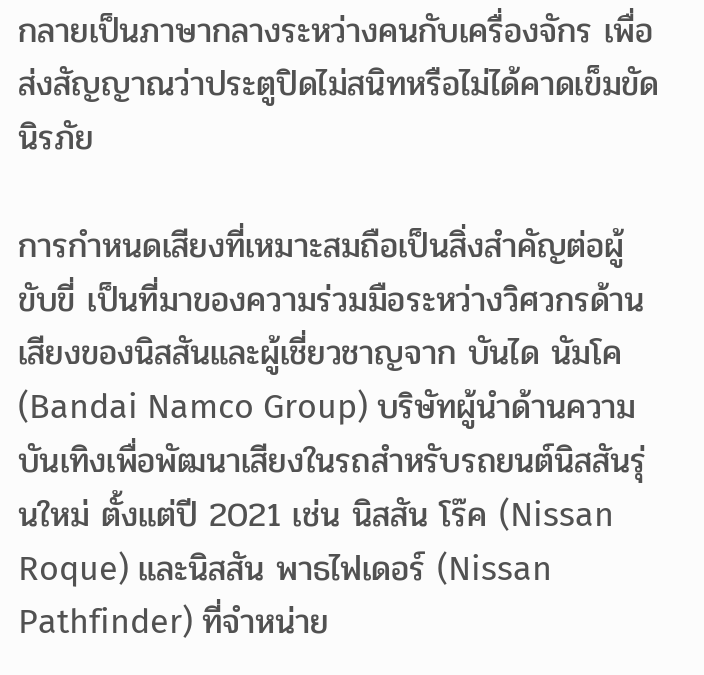กลายเป็นภาษากลางระหว่างคนกับเครื่องจักร เพื่อส่งสัญญาณว่าประตูปิดไม่สนิทหรือไม่ได้คาดเข็มขัดนิรภัย

การกำหนดเสียงที่เหมาะสมถือเป็นสิ่งสำคัญต่อผู้ขับขี่ เป็นที่มาของความร่วมมือระหว่างวิศวกรด้านเสียงของนิสสันและผู้เชี่ยวชาญจาก บันได นัมโค (Bandai Namco Group) บริษัทผู้นำด้านความบันเทิงเพื่อพัฒนาเสียงในรถสำหรับรถยนต์นิสสันรุ่นใหม่ ตั้งแต่ปี 2021 เช่น นิสสัน โร๊ค (Nissan Roque) และนิสสัน พาธไฟเดอร์ (Nissan Pathfinder) ที่จำหน่าย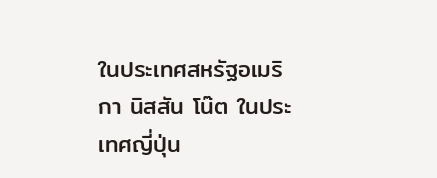ในประเทศสหรัฐอเมริกา นิสสัน โน๊ต ในประเทศญี่ปุ่น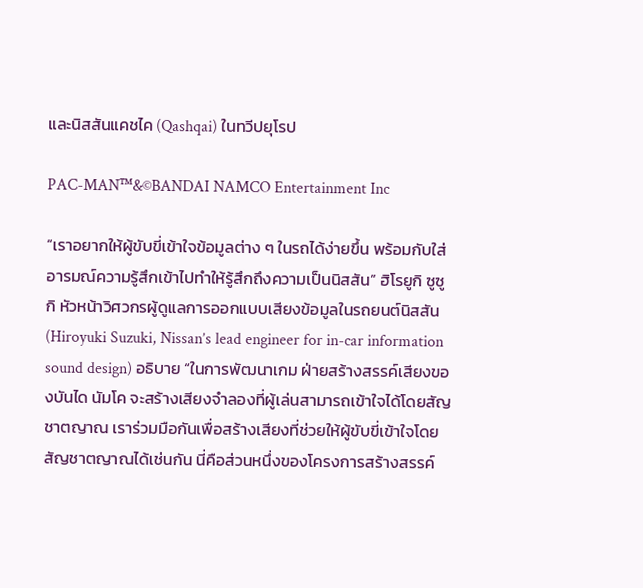และนิสสันแคชไค (Qashqai) ในทวีปยุโรป

PAC-MAN™&©BANDAI NAMCO Entertainment Inc

“เราอยากให้ผู้ขับขี่เข้าใจข้อมูลต่าง ๆ ในรถได้ง่ายขึ้น พร้อมกับใส่อารมณ์ความรู้สึกเข้าไปทำให้รู้สึกถึงความเป็นนิสสัน” ฮิโรยูกิ ซูซูกิ หัวหน้าวิศวกรผู้ดูแลการออกแบบเสียงข้อมูลในรถยนต์นิสสัน (Hiroyuki Suzuki, Nissan’s lead engineer for in-car information sound design) อธิบาย “ในการพัฒนาเกม ฝ่ายสร้างสรรค์เสียงของบันได นัมโค จะสร้างเสียงจำลองที่ผู้เล่นสามารถเข้าใจได้โดยสัญชาตญาณ เราร่วมมือกันเพื่อสร้างเสียงที่ช่วยให้ผู้ขับขี่เข้าใจโดยสัญชาตญาณได้เช่นกัน นี่คือส่วนหนึ่งของโครงการสร้างสรรค์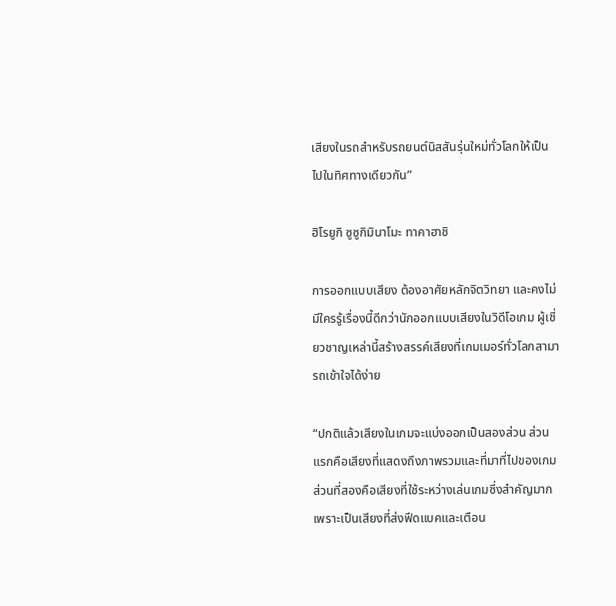เสียงในรถสำหรับรถยนต์นิสสันรุ่นใหม่ทั่วโลกให้เป็นไปในทิศทางเดียวกัน”

ฮิโรยูกิ ซูซูกิมินาโมะ ทาคาฮาชิ

การออกแบบเสียง ต้องอาศัยหลักจิตวิทยา และคงไม่มีใครรู้เรื่องนี้ดีกว่านักออกแบบเสียงในวิดีโอเกม ผู้เชี่ยวชาญเหล่านี้สร้างสรรค์เสียงที่เกมเมอร์ทั่วโลกสามารถเข้าใจได้ง่าย

“ปกติแล้วเสียงในเกมจะแบ่งออกเป็นสองส่วน ส่วนแรกคือเสียงที่แสดงถึงภาพรวมและที่มาที่ไปของเกม ส่วนที่สองคือเสียงที่ใช้ระหว่างเล่นเกมซึ่งสำคัญมากเพราะเป็นเสียงที่ส่งฟีดแบคและเตือน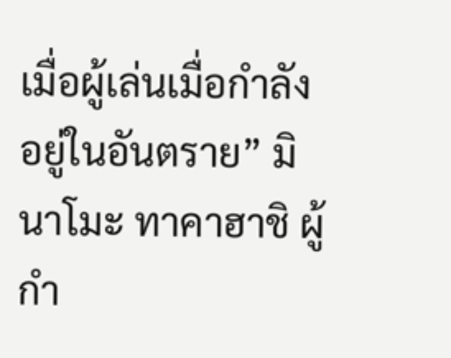เมื่อผู้เล่นเมื่อกำลังอยู่ในอันตราย” มินาโมะ ทาคาฮาชิ ผู้กำ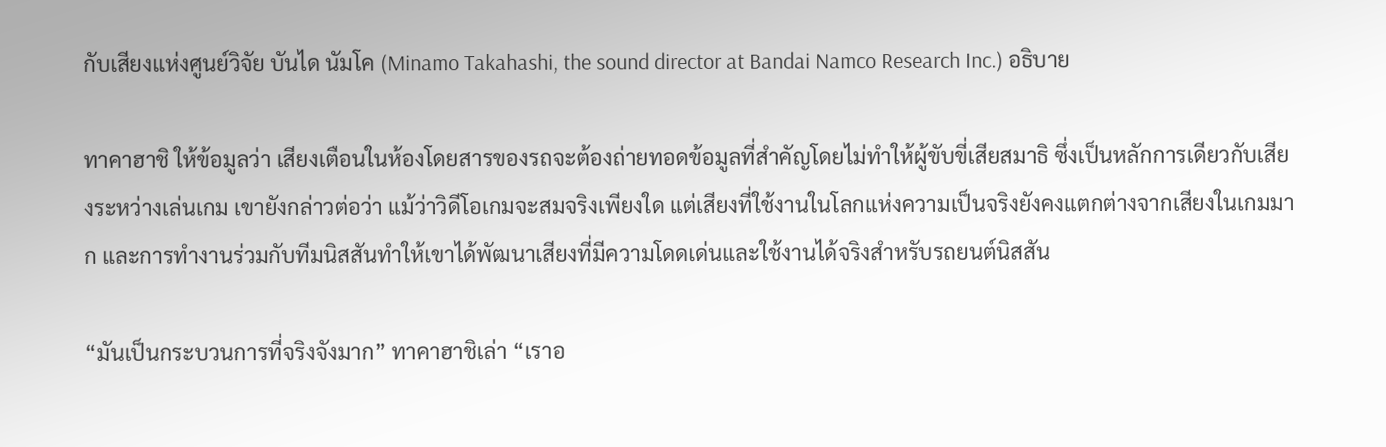กับเสียงแห่งศูนย์วิจัย บันได นัมโค (Minamo Takahashi, the sound director at Bandai Namco Research Inc.) อธิบาย

ทาคาฮาชิ ให้ข้อมูลว่า เสียงเตือนในห้องโดยสารของรถจะต้องถ่ายทอดข้อมูลที่สำคัญโดยไม่ทำให้ผู้ขับขี่เสียสมาธิ ซึ่งเป็นหลักการเดียวกับเสียงระหว่างเล่นเกม เขายังกล่าวต่อว่า แม้ว่าวิดีโอเกมจะสมจริงเพียงใด แต่เสียงที่ใช้งานในโลกแห่งความเป็นจริงยังคงแตกต่างจากเสียงในเกมมาก และการทำงานร่วมกับทีมนิสสันทำให้เขาได้พัฒนาเสียงที่มีความโดดเด่นและใช้งานได้จริงสำหรับรถยนต์นิสสัน

“มันเป็นกระบวนการที่จริงจังมาก” ทาคาฮาชิเล่า “เราอ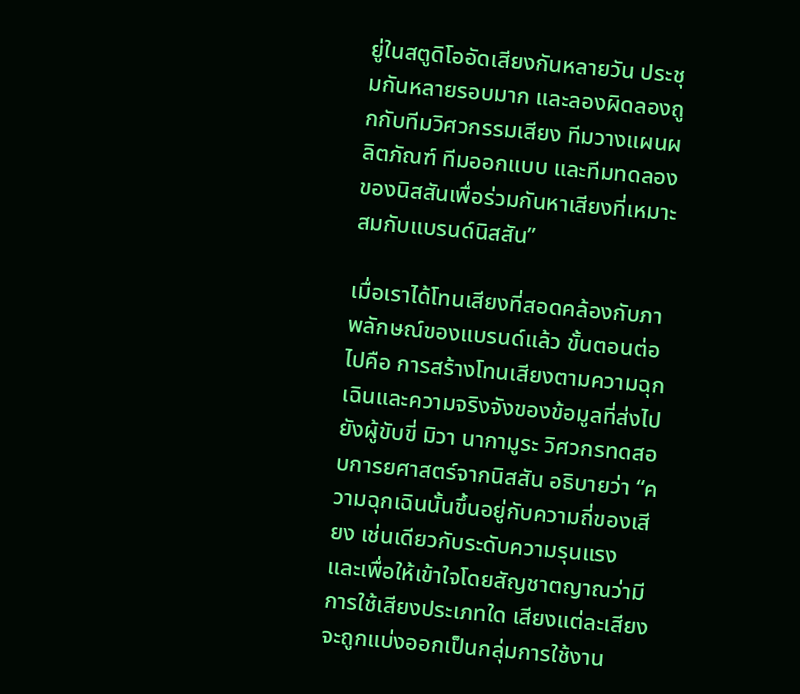ยู่ในสตูดิโออัดเสียงกันหลายวัน ประชุมกันหลายรอบมาก และลองผิดลองถูกกับทีมวิศวกรรมเสียง ทีมวางแผนผลิตภัณฑ์ ทีมออกแบบ และทีมทดลองของนิสสันเพื่อร่วมกันหาเสียงที่เหมาะสมกับแบรนด์นิสสัน”

เมื่อเราได้โทนเสียงที่สอดคล้องกับภาพลักษณ์ของแบรนด์แล้ว ขั้นตอนต่อไปคือ การสร้างโทนเสียงตามความฉุกเฉินและความจริงจังของข้อมูลที่ส่งไปยังผู้ขับขี่ มิวา นากามูระ วิศวกรทดสอบการยศาสตร์จากนิสสัน อธิบายว่า “ความฉุกเฉินนั้นขึ้นอยู่กับความถี่ของเสียง เช่นเดียวกับระดับความรุนแรง และเพื่อให้เข้าใจโดยสัญชาตญาณว่ามีการใช้เสียงประเภทใด เสียงแต่ละเสียงจะถูกแบ่งออกเป็นกลุ่มการใช้งาน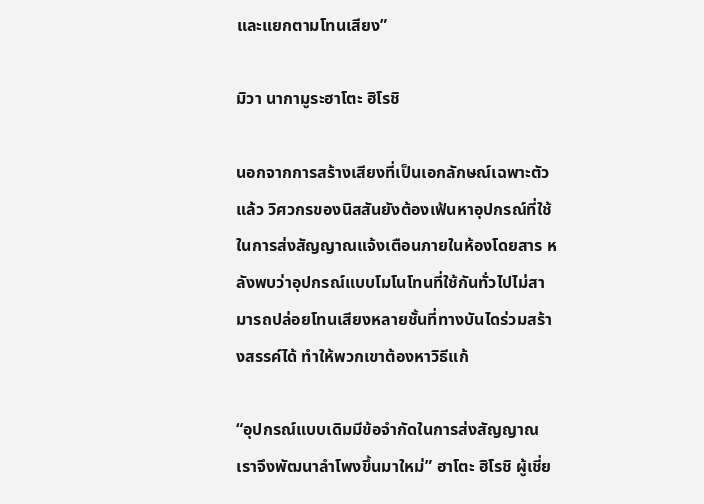และแยกตามโทนเสียง”

มิวา นากามูระฮาโตะ ฮิโรชิ

นอกจากการสร้างเสียงที่เป็นเอกลักษณ์เฉพาะตัวแล้ว วิศวกรของนิสสันยังต้องเฟ้นหาอุปกรณ์ที่ใช้ในการส่งสัญญาณแจ้งเตือนภายในห้องโดยสาร หลังพบว่าอุปกรณ์แบบโมโนโทนที่ใช้กันทั่วไปไม่สามารถปล่อยโทนเสียงหลายชั้นที่ทางบันไดร่วมสร้างสรรค์ได้ ทำให้พวกเขาต้องหาวิธีแก้

“อุปกรณ์แบบเดิมมีข้อจำกัดในการส่งสัญญาณ เราจึงพัฒนาลำโพงขึ้นมาใหม่” ฮาโตะ ฮิโรชิ ผู้เชี่ย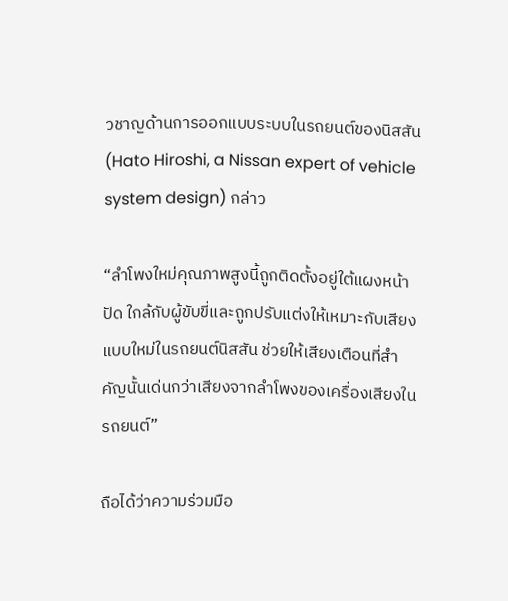วชาญด้านการออกแบบระบบในรถยนต์ของนิสสัน(Hato Hiroshi, a Nissan expert of vehicle system design) กล่าว

“ลำโพงใหม่คุณภาพสูงนี้ถูกติดตั้งอยู่ใต้แผงหน้าปัด ใกล้กับผู้ขับขี่และถูกปรับแต่งให้เหมาะกับเสียงแบบใหม่ในรถยนต์นิสสัน ช่วยให้เสียงเตือนที่สำคัญนั้นเด่นกว่าเสียงจากลำโพงของเครื่องเสียงในรถยนต์”

ถือได้ว่าความร่วมมือ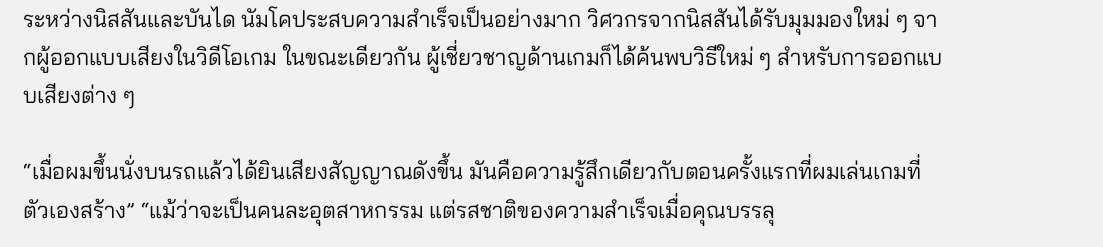ระหว่างนิสสันและบันได นัมโคประสบความสำเร็จเป็นอย่างมาก วิศวกรจากนิสสันได้รับมุมมองใหม่ ๆ จากผู้ออกแบบเสียงในวิดีโอเกม ในขณะเดียวกัน ผู้เชี่ยวชาญด้านเกมก็ได้ค้นพบวิธีใหม่ ๆ สำหรับการออกแบบเสียงต่าง ๆ

“เมื่อผมขึ้นนั่งบนรถแล้วได้ยินเสียงสัญญาณดังขึ้น มันคือความรู้สึกเดียวกับตอนครั้งแรกที่ผมเล่นเกมที่ตัวเองสร้าง” “แม้ว่าจะเป็นคนละอุตสาหกรรม แต่รสชาติของความสำเร็จเมื่อคุณบรรลุ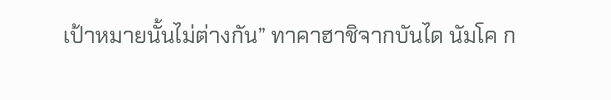เป้าหมายนั้นไม่ต่างกัน” ทาคาฮาชิจากบันได นัมโค ก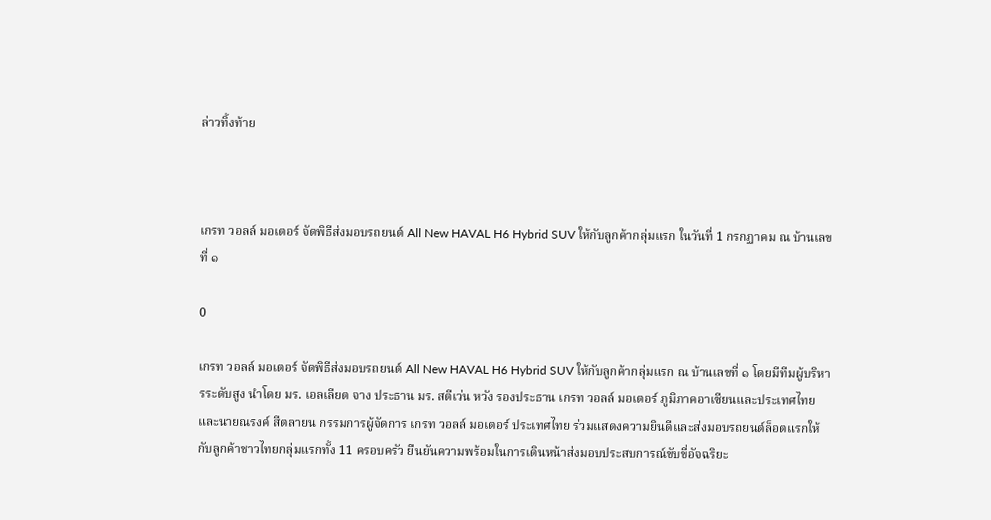ล่าวทิ้งท้าย



เกรท วอลล์ มอเตอร์ จัดพิธีส่งมอบรถยนต์ All New HAVAL H6 Hybrid SUV ให้กับลูกค้ากลุ่มแรก ในวันที่ 1 กรกฏาคม ณ บ้านเลขที่ ๑

0

เกรท วอลล์ มอเตอร์ จัดพิธีส่งมอบรถยนต์ All New HAVAL H6 Hybrid SUV ให้กับลูกค้ากลุ่มแรก ณ บ้านเลขที่ ๑ โดยมีทีมผู้บริหารระดับสูง นำโดย มร. เอลเลียต จาง ประธาน มร. สตีเว่น หวัง รองประธาน เกรท วอลล์ มอเตอร์ ภูมิภาคอาเซียนและประเทศไทย และนายณรงค์ สีตลายน กรรมการผู้จัดการ เกรท วอลล์ มอเตอร์ ประเทศไทย ร่วมแสดงความยินดีและส่งมอบรถยนต์ล็อตแรกให้กับลูกค้าชาวไทยกลุ่มแรกทั้ง 11 ครอบครัว ยืนยันความพร้อมในการเดินหน้าส่งมอบประสบการณ์ขับขี่อัจฉริยะ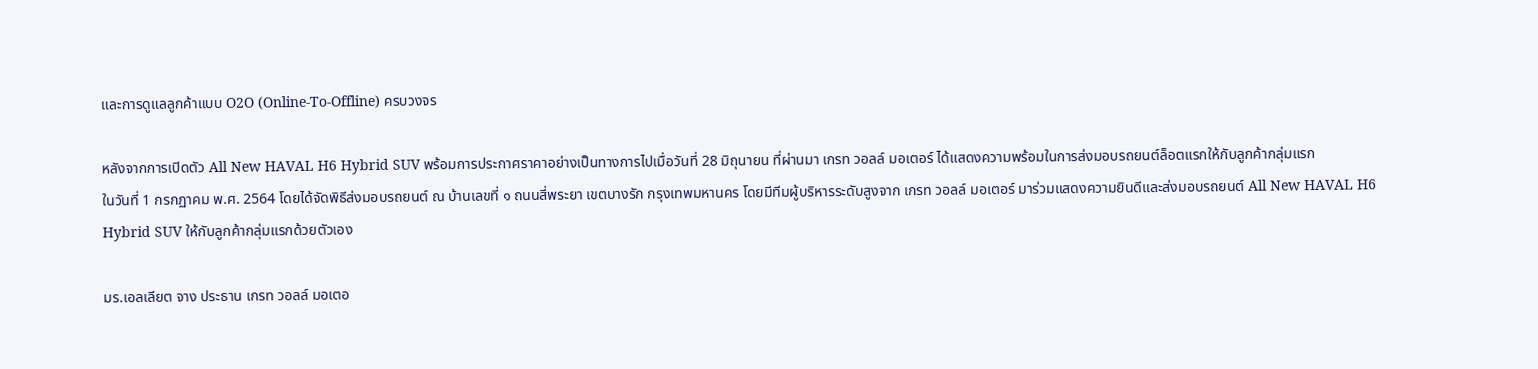และการดูแลลูกค้าแบบ O2O (Online-To-Offline) ครบวงจร

หลังจากการเปิดตัว All New HAVAL H6 Hybrid SUV พร้อมการประกาศราคาอย่างเป็นทางการไปเมื่อวันที่ 28 มิถุนายน ที่ผ่านมา เกรท วอลล์ มอเตอร์ ได้แสดงความพร้อมในการส่งมอบรถยนต์ล็อตแรกให้กับลูกค้ากลุ่มแรก
ในวันที่ 1 กรกฏาคม พ.ศ. 2564 โดยได้จัดพิธีส่งมอบรถยนต์ ณ บ้านเลขที่ ๑ ถนนสี่พระยา เขตบางรัก กรุงเทพมหานคร โดยมีทีมผู้บริหารระดับสูงจาก เกรท วอลล์ มอเตอร์ มาร่วมแสดงความยินดีและส่งมอบรถยนต์ All New HAVAL H6 Hybrid SUV ให้กับลูกค้ากลุ่มแรกด้วยตัวเอง

มร.เอลเลียต จาง ประธาน เกรท วอลล์ มอเตอ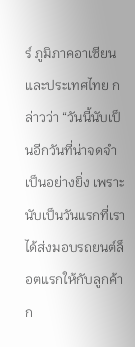ร์ ภูมิภาคอาเซียนและประเทศไทย กล่าวว่า “วันนี้นับเป็นอีกวันที่น่าจดจำเป็นอย่างยิ่ง เพราะนับเป็นวันแรกที่เราได้ส่งมอบรถยนต์ล็อตแรกให้กับลูกค้าก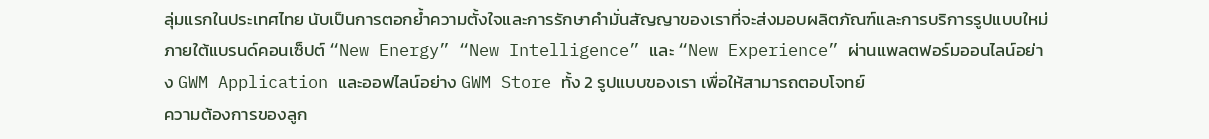ลุ่มแรกในประเทศไทย นับเป็นการตอกย้ำความตั้งใจและการรักษาคำมั่นสัญญาของเราที่จะส่งมอบผลิตภัณฑ์และการบริการรูปแบบใหม่ภายใต้แบรนด์คอนเซ็ปต์ “New Energy” “New Intelligence” และ “New Experience” ผ่านแพลตฟอร์มออนไลน์อย่าง GWM Application และออฟไลน์อย่าง GWM Store ทั้ง 2 รูปแบบของเรา เพื่อให้สามารถตอบโจทย์
ความต้องการของลูก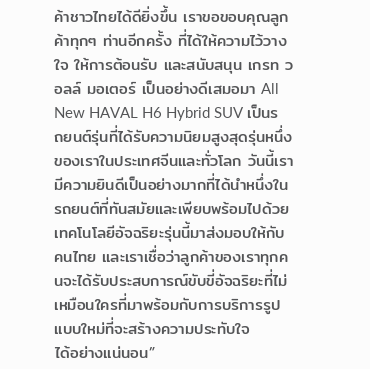ค้าชาวไทยได้ดียิ่งขึ้น เราขอขอบคุณลูกค้าทุกๆ ท่านอีกครั้ง ที่ได้ให้ความไว้วางใจ ให้การต้อนรับ และสนับสนุน เกรท วอลล์ มอเตอร์ เป็นอย่างดีเสมอมา All New HAVAL H6 Hybrid SUV เป็นรถยนต์รุ่นที่ได้รับความนิยมสูงสุดรุ่นหนึ่งของเราในประเทศจีนและทั่วโลก วันนี้เรามีความยินดีเป็นอย่างมากที่ได้นำหนึ่งในรถยนต์ที่ทันสมัยและเพียบพร้อมไปด้วยเทคโนโลยีอัจฉริยะรุ่นนี้มาส่งมอบให้กับคนไทย และเราเชื่อว่าลูกค้าของเราทุกคนจะได้รับประสบการณ์ขับขี่อัจฉริยะที่ไม่เหมือนใครที่มาพร้อมกับการบริการรูปแบบใหม่ที่จะสร้างความประทับใจ
ได้อย่างแน่นอน”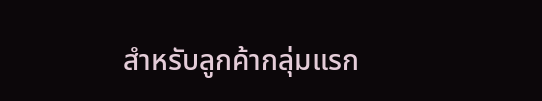สำหรับลูกค้ากลุ่มแรก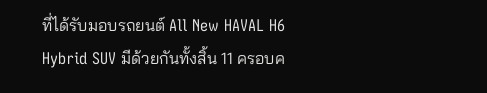ที่ได้รับมอบรถยนต์ All New HAVAL H6 Hybrid SUV มีด้วยกันทั้งสิ้น 11 ครอบค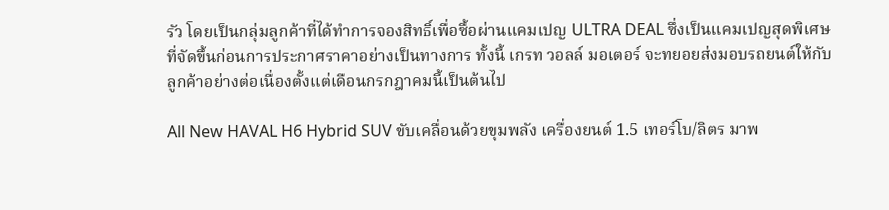รัว โดยเป็นกลุ่มลูกค้าที่ได้ทำการจองสิทธิ์เพื่อซื้อผ่านแคมเปญ ULTRA DEAL ซึ่งเป็นแคมเปญสุดพิเศษที่จัดขึ้นก่อนการประกาศราคาอย่างเป็นทางการ ทั้งนี้ เกรท วอลล์ มอเตอร์ จะทยอยส่งมอบรถยนต์ให้กับลูกค้าอย่างต่อเนื่องตั้งแต่เดือนกรกฎาคมนี้เป็นต้นไป

All New HAVAL H6 Hybrid SUV ขับเคลื่อนด้วยขุมพลัง เครื่องยนต์ 1.5 เทอร์โบ/ลิตร มาพ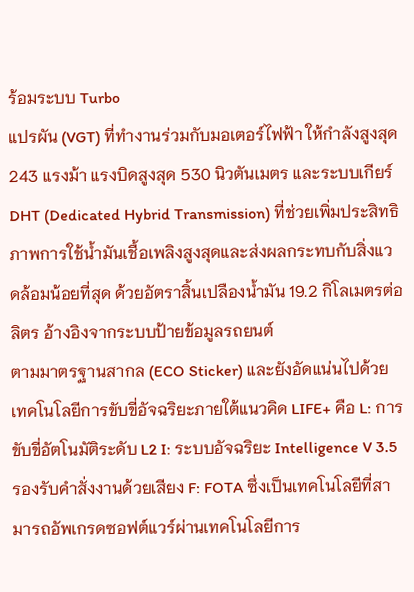ร้อมระบบ Turbo
แปรผัน (VGT) ที่ทำงานร่วมกับมอเตอร์ไฟฟ้า ให้กำลังสูงสุด 243 แรงม้า แรงบิดสูงสุด 530 นิวตันเมตร และระบบเกียร์ DHT (Dedicated Hybrid Transmission) ที่ช่วยเพิ่มประสิทธิภาพการใช้น้ำมันเชื้อเพลิงสูงสุดและส่งผลกระทบกับสิ่งแวดล้อมน้อยที่สุด ด้วยอัตราสิ้นเปลืองน้ำมัน 19.2 กิโลเมตรต่อลิตร อ้างอิงจากระบบป้ายข้อมูลรถยนต์
ตามมาตรฐานสากล (ECO Sticker) และยังอัดแน่นไปด้วยเทคโนโลยีการขับขี่อัจฉริยะภายใต้แนวคิด LIFE+ คือ L: การขับขี่อัตโนมัติระดับ L2 I: ระบบอัจฉริยะ Intelligence V 3.5 รองรับคำสั่งงานด้วยเสียง F: FOTA ซึ่งเป็นเทคโนโลยีที่สามารถอัพเกรดซอฟต์แวร์ผ่านเทคโนโลยีการ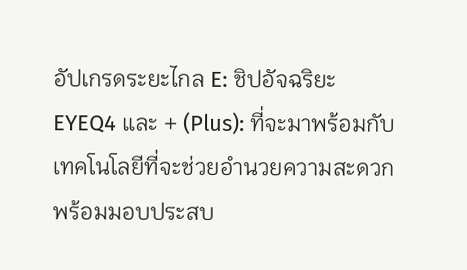อัปเกรดระยะไกล E: ชิปอัจฉริยะ EYEQ4 และ + (Plus): ที่จะมาพร้อมกับเทคโนโลยีที่จะช่วยอำนวยความสะดวก พร้อมมอบประสบ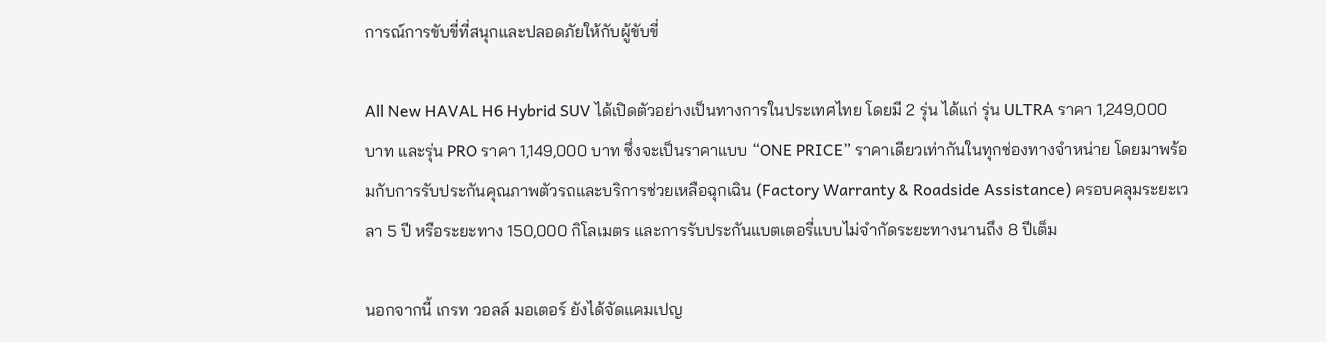การณ์การขับขี่ที่สนุกและปลอดภัยให้กับผู้ขับขี่

All New HAVAL H6 Hybrid SUV ได้เปิดตัวอย่างเป็นทางการในประเทศไทย โดยมี 2 รุ่น ได้แก่ รุ่น ULTRA ราคา 1,249,000 บาท และรุ่น PRO ราคา 1,149,000 บาท ซึ่งจะเป็นราคาแบบ “ONE PRICE” ราคาเดียวเท่ากันในทุกช่องทางจำหน่าย โดยมาพร้อมกับการรับประกันคุณภาพตัวรถและบริการช่วยเหลือฉุกเฉิน (Factory Warranty & Roadside Assistance) ครอบคลุมระยะเวลา 5 ปี หรือระยะทาง 150,000 กิโลเมตร และการรับประกันแบตเตอรี่แบบไม่จำกัดระยะทางนานถึง 8 ปีเต็ม

นอกจากนี้ เกรท วอลล์ มอเตอร์ ยังได้จัดแคมเปญ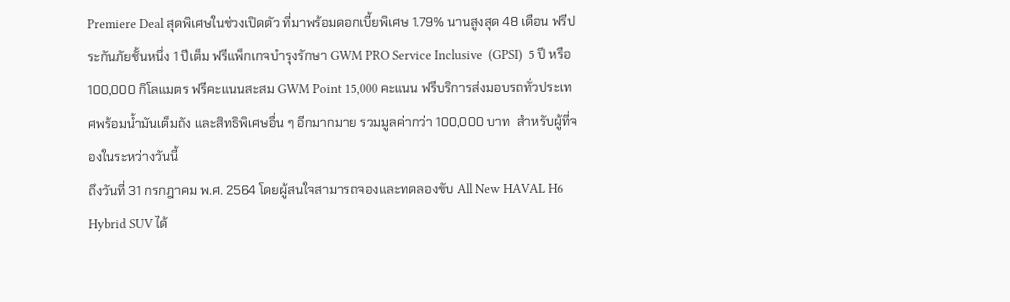Premiere Deal สุดพิเศษในช่วงเปิดตัว ที่มาพร้อมดอกเบี้ยพิเศษ 1.79% นานสูงสุด 48 เดือน ฟรีประกันภัยชั้นหนึ่ง 1 ปีเต็ม ฟรีแพ็กเกจบำรุงรักษา GWM PRO Service Inclusive  (GPSI)  5 ปี หรือ 100,000 กิโลแมตร ฟรีคะแนนสะสม GWM Point 15,000 คะแนน ฟรีบริการส่งมอบรถทั่วประเทศพร้อมน้ำมันเต็มถัง และสิทธิพิเศษอื่น ๆ อีกมากมาย รวมมูลค่ากว่า 100,000 บาท  สำหรับผู้ที่จองในระหว่างวันนี้
ถึงวันที่ 31 กรกฎาคม พ.ศ. 2564 โดยผู้สนใจสามารถจองและทดลองขับ All New HAVAL H6 Hybrid SUV ได้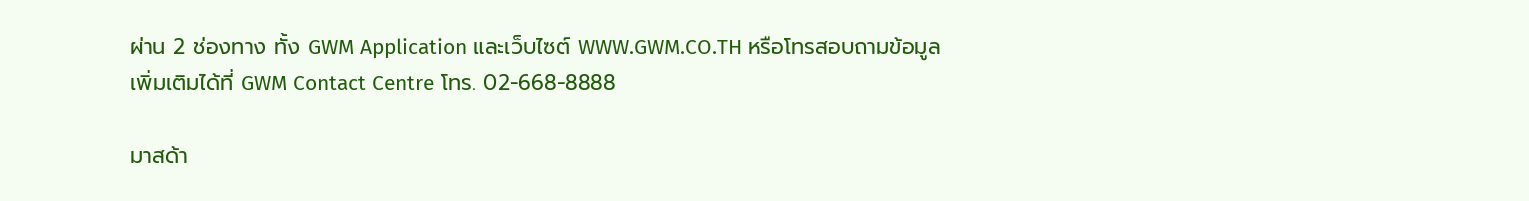ผ่าน 2 ช่องทาง ทั้ง GWM Application และเว็บไซต์ WWW.GWM.CO.TH หรือโทรสอบถามข้อมูลเพิ่มเติมได้ที่ GWM Contact Centre โทร. 02-668-8888

มาสด้า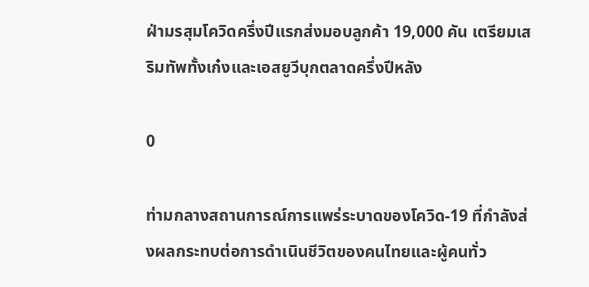ฝ่ามรสุมโควิดครึ่งปีแรกส่งมอบลูกค้า 19,000 คัน เตรียมเสริมทัพทั้งเก๋งและเอสยูวีบุกตลาดครึ่งปีหลัง

0

ท่ามกลางสถานการณ์การแพร่ระบาดของโควิด-19 ที่กำลังส่งผลกระทบต่อการดำเนินชีวิตของคนไทยและผู้คนทั่ว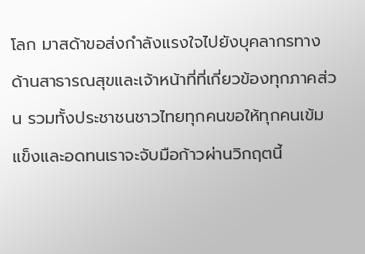โลก มาสด้าขอส่งกำลังแรงใจไปยังบุคลากรทางด้านสาธารณสุขและเจ้าหน้าที่ที่เกี่ยวข้องทุกภาคส่วน รวมทั้งประชาชนชาวไทยทุกคนขอให้ทุกคนเข้มแข็งและอดทนเราจะจับมือก้าวผ่านวิกฤตนี้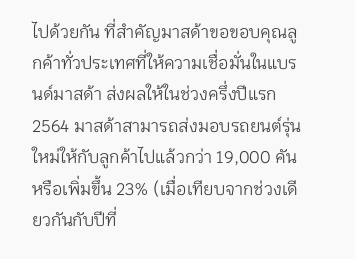ไปด้วยกัน ที่สำคัญมาสด้าขอขอบคุณลูกค้าทั่วประเทศที่ให้ความเชื่อมั่นในแบรนด์มาสด้า ส่งผลให้ในช่วงครึ่งปีแรก 2564 มาสด้าสามารถส่งมอบรถยนต์รุ่นใหม่ให้กับลูกค้าไปแล้วกว่า 19,000 คัน หรือเพิ่มขึ้น 23% (เมื่อเทียบจากช่วงเดียวกันกับปีที่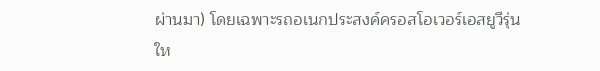ผ่านมา) โดยเฉพาะรถอเนกประสงค์ครอสโอเวอร์เอสยูวีรุ่นให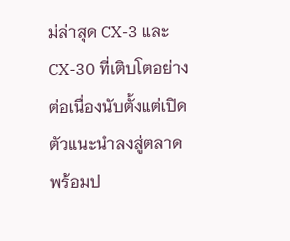ม่ล่าสุด CX-3 และ CX-30 ที่เติบโตอย่างต่อเนื่องนับตั้งแต่เปิดตัวแนะนำลงสู่ตลาด พร้อมป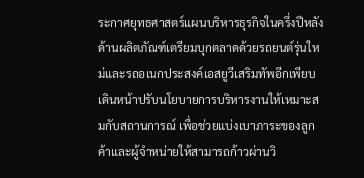ระกาศยุทธศาสตร์แผนบริหารธุรกิจในครึ่งปีหลัง ด้านผลิตภัณฑ์เตรียมบุกตลาดด้วยรถยนต์รุ่นใหม่และรถอเนกประสงค์เอสยูวีเสริมทัพอีกเพียบ เดินหน้าปรับนโยบายการบริหารงานให้เหมาะสมกับสถานการณ์ เพื่อช่วยแบ่งเบาภาระของลูกค้าและผู้จำหน่ายให้สามารถก้าวผ่านวิ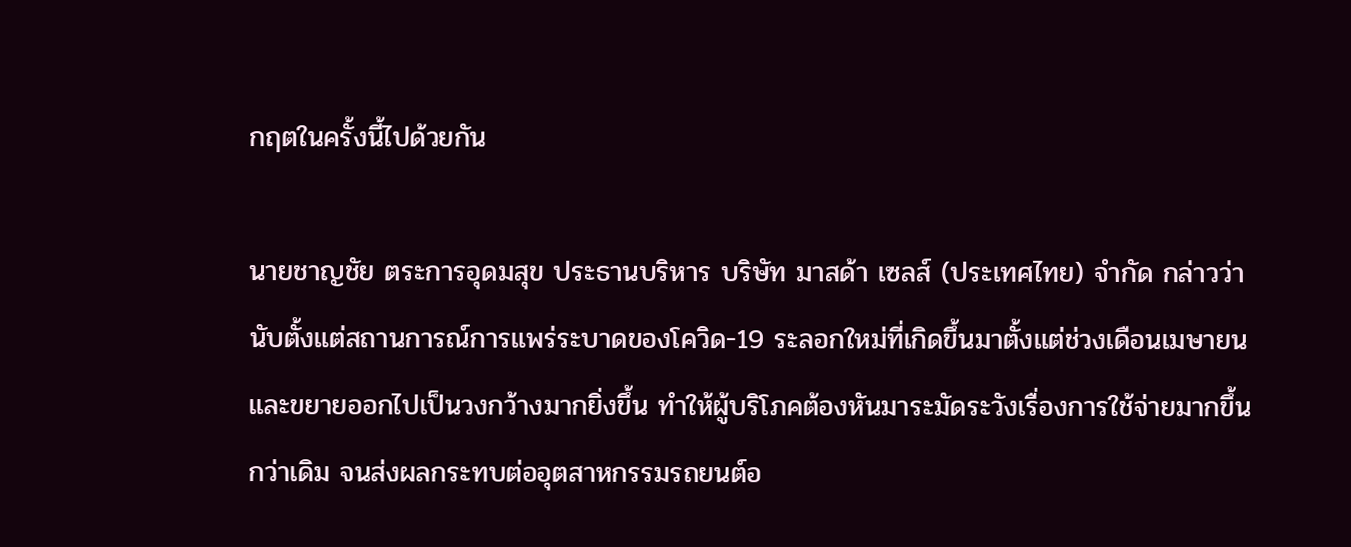กฤตในครั้งนี้ไปด้วยกัน

นายชาญชัย ตระการอุดมสุข ประธานบริหาร บริษัท มาสด้า เซลส์ (ประเทศไทย) จำกัด กล่าวว่า นับตั้งแต่สถานการณ์การแพร่ระบาดของโควิด-19 ระลอกใหม่ที่เกิดขึ้นมาตั้งแต่ช่วงเดือนเมษายนและขยายออกไปเป็นวงกว้างมากยิ่งขึ้น ทำให้ผู้บริโภคต้องหันมาระมัดระวังเรื่องการใช้จ่ายมากขึ้นกว่าเดิม จนส่งผลกระทบต่ออุตสาหกรรมรถยนต์อ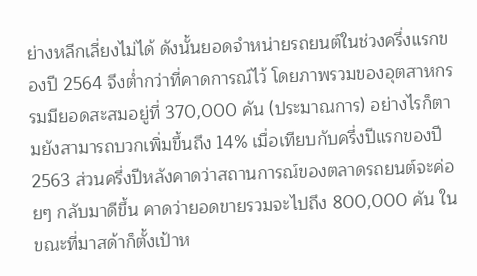ย่างหลีกเลี่ยงไม่ได้ ดังนั้นยอดจำหน่ายรถยนต์ในช่วงครึ่งแรกของปี 2564 จึงต่ำกว่าที่คาดการณ์ไว้ โดยภาพรวมของอุตสาหกรรมมียอดสะสมอยู่ที่ 370,000 คัน (ประมาณการ) อย่างไรก็ตามยังสามารถบวกเพิ่มขึ้นถึง 14% เมื่อเทียบกับครึ่งปีแรกของปี 2563 ส่วนครึ่งปีหลังคาดว่าสถานการณ์ของตลาดรถยนต์จะค่อยๆ กลับมาดีขึ้น คาดว่ายอดขายรวมจะไปถึง 800,000 คัน ในขณะที่มาสด้าก็ตั้งเป้าห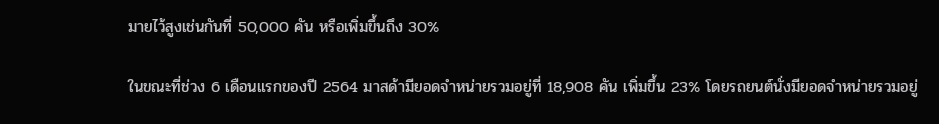มายไว้สูงเช่นกันที่ 50,000 คัน หรือเพิ่มขึ้นถึง 30%

ในขณะที่ช่วง 6 เดือนแรกของปี 2564 มาสด้ามียอดจำหน่ายรวมอยู่ที่ 18,908 คัน เพิ่มขึ้น 23% โดยรถยนต์นั่งมียอดจำหน่ายรวมอยู่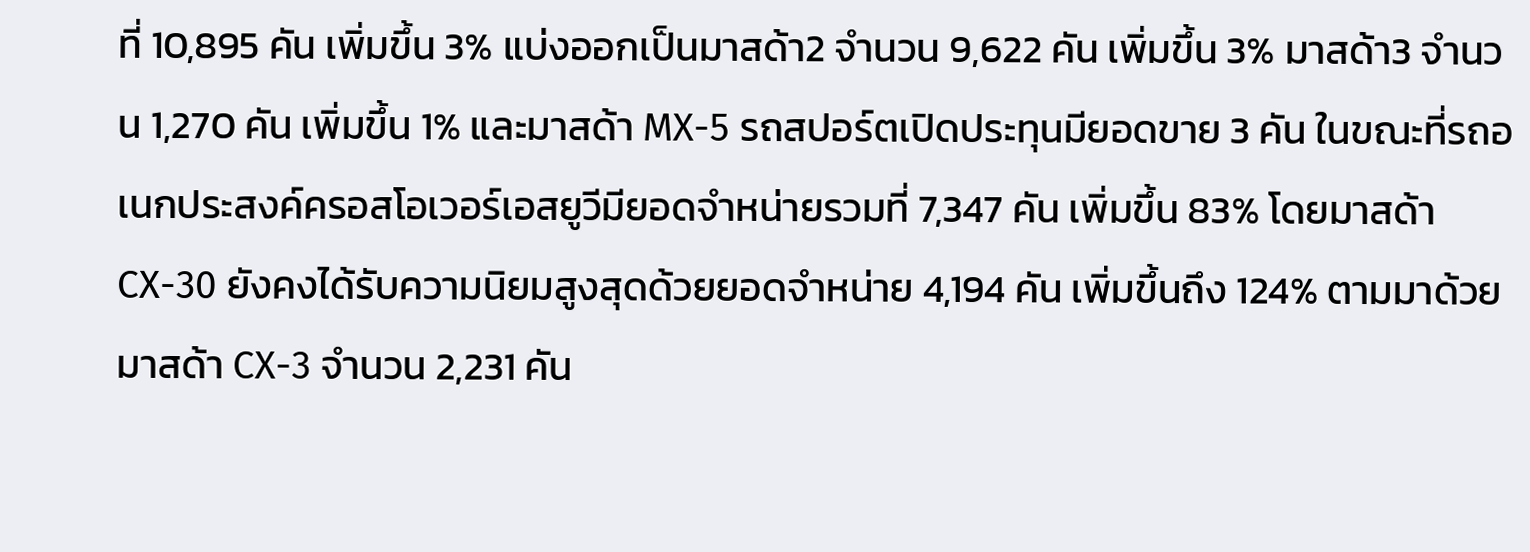ที่ 10,895 คัน เพิ่มขึ้น 3% แบ่งออกเป็นมาสด้า2 จำนวน 9,622 คัน เพิ่มขึ้น 3% มาสด้า3 จำนวน 1,270 คัน เพิ่มขึ้น 1% และมาสด้า MX-5 รถสปอร์ตเปิดประทุนมียอดขาย 3 คัน ในขณะที่รถอเนกประสงค์ครอสโอเวอร์เอสยูวีมียอดจำหน่ายรวมที่ 7,347 คัน เพิ่มขึ้น 83% โดยมาสด้า CX-30 ยังคงได้รับความนิยมสูงสุดด้วยยอดจำหน่าย 4,194 คัน เพิ่มขึ้นถึง 124% ตามมาด้วยมาสด้า CX-3 จำนวน 2,231 คัน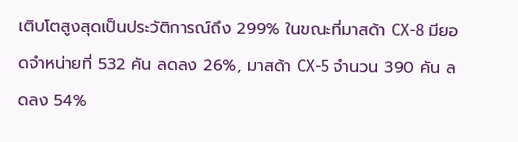เติบโตสูงสุดเป็นประวัติการณ์ถึง 299% ในขณะที่มาสด้า CX-8 มียอดจำหน่ายที่ 532 คัน ลดลง 26%, มาสด้า CX-5 จำนวน 390 คัน ลดลง 54%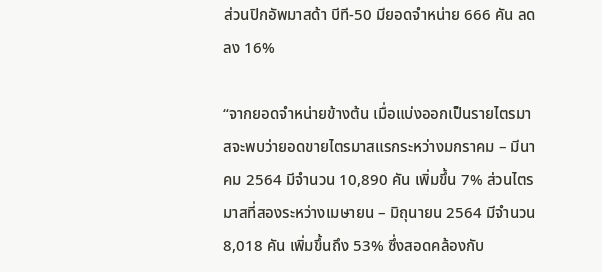ส่วนปิกอัพมาสด้า บีที-50 มียอดจำหน่าย 666 คัน ลดลง 16%

“จากยอดจำหน่ายข้างต้น เมื่อแบ่งออกเป็นรายไตรมาสจะพบว่ายอดขายไตรมาสแรกระหว่างมกราคม – มีนาคม 2564 มีจำนวน 10,890 คัน เพิ่มขึ้น 7% ส่วนไตรมาสที่สองระหว่างเมษายน – มิถุนายน 2564 มีจำนวน 8,018 คัน เพิ่มขึ้นถึง 53% ซึ่งสอดคล้องกับ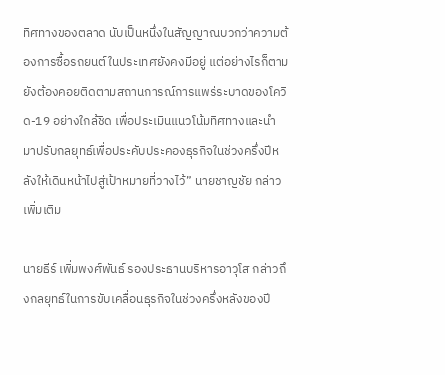ทิศทางของตลาด นับเป็นหนึ่งในสัญญาณบวกว่าความต้องการซื้อรถยนต์ในประเทศยังคงมีอยู่ แต่อย่างไรก็ตาม ยังต้องคอยติดตามสถานการณ์การแพร่ระบาดของโควิด-19 อย่างใกล้ชิด เพื่อประเมินแนวโน้มทิศทางและนำมาปรับกลยุทธ์เพื่อประคับประคองธุรกิจในช่วงครึ่งปีหลังให้เดินหน้าไปสู่เป้าหมายที่วางไว้” นายชาญชัย กล่าวเพิ่มเติม

นายธีร์ เพิ่มพงศ์พันธ์ รองประธานบริหารอาวุโส กล่าวถึงกลยุทธ์ในการขับเคลื่อนธุรกิจในช่วงครึ่งหลังของปี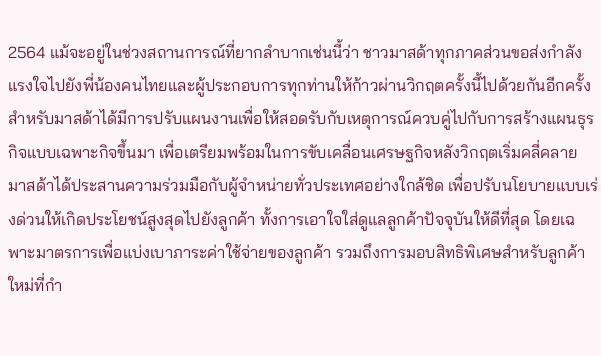2564 แม้จะอยู่ในช่วงสถานการณ์ที่ยากลำบากเช่นนี้ว่า ชาวมาสด้าทุกภาคส่วนขอส่งกำลังแรงใจไปยังพี่น้องคนไทยและผู้ประกอบการทุกท่านให้ก้าวผ่านวิกฤตครั้งนี้ไปด้วยกันอีกครั้ง สำหรับมาสด้าได้มีการปรับแผนงานเพื่อให้สอดรับกับเหตุการณ์ควบคู่ไปกับการสร้างแผนธุรกิจแบบเฉพาะกิจขึ้นมา เพื่อเตรียมพร้อมในการขับเคลื่อนเศรษฐกิจหลังวิกฤตเริ่มคลี่คลาย มาสด้าได้ประสานความร่วมมือกับผู้จำหน่ายทั่วประเทศอย่างใกล้ชิด เพื่อปรับนโยบายแบบเร่งด่วนให้เกิดประโยชน์สูงสุดไปยังลูกค้า ทั้งการเอาใจใส่ดูแลลูกค้าปัจจุบันให้ดีที่สุด โดยเฉพาะมาตรการเพื่อแบ่งเบาภาระค่าใช้จ่ายของลูกค้า รวมถึงการมอบสิทธิพิเศษสำหรับลูกค้าใหม่ที่กำ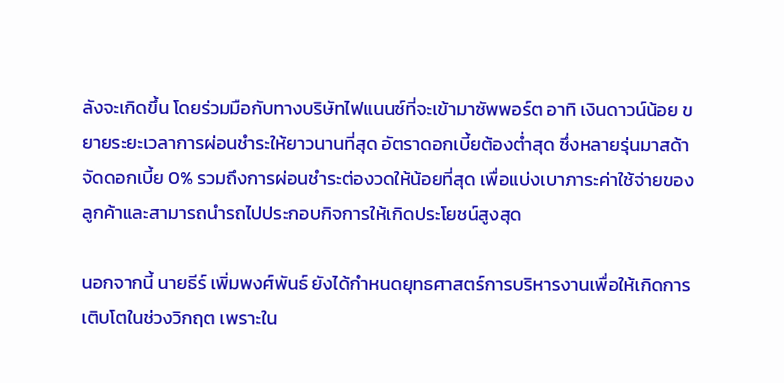ลังจะเกิดขึ้น โดยร่วมมือกับทางบริษัทไฟแนนซ์ที่จะเข้ามาซัพพอร์ต อาทิ เงินดาวน์น้อย ขยายระยะเวลาการผ่อนชำระให้ยาวนานที่สุด อัตราดอกเบี้ยต้องต่ำสุด ซึ่งหลายรุ่นมาสด้าจัดดอกเบี้ย 0% รวมถึงการผ่อนชำระต่องวดให้น้อยที่สุด เพื่อแบ่งเบาภาระค่าใช้จ่ายของลูกค้าและสามารถนำรถไปประกอบกิจการให้เกิดประโยชน์สูงสุด

นอกจากนี้ นายธีร์ เพิ่มพงศ์พันธ์ ยังได้กำหนดยุทธศาสตร์การบริหารงานเพื่อให้เกิดการเติบโตในช่วงวิกฤต เพราะใน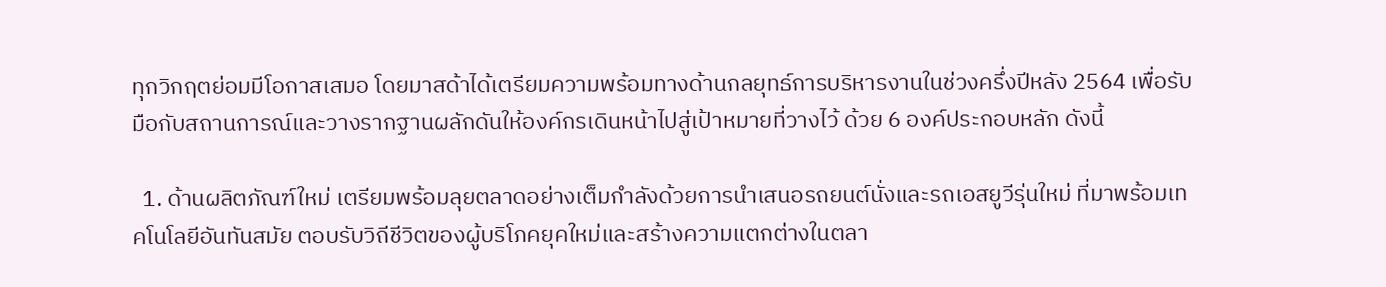ทุกวิกฤตย่อมมีโอกาสเสมอ โดยมาสด้าได้เตรียมความพร้อมทางด้านกลยุทธ์การบริหารงานในช่วงครึ่งปีหลัง 2564 เพื่อรับมือกับสถานการณ์และวางรากฐานผลักดันให้องค์กรเดินหน้าไปสู่เป้าหมายที่วางไว้ ด้วย 6 องค์ประกอบหลัก ดังนี้

  1. ด้านผลิตภัณฑ์ใหม่ เตรียมพร้อมลุยตลาดอย่างเต็มกำลังด้วยการนำเสนอรถยนต์นั่งและรถเอสยูวีรุ่นใหม่ ที่มาพร้อมเทคโนโลยีอันทันสมัย ตอบรับวิถีชีวิตของผู้บริโภคยุคใหม่และสร้างความแตกต่างในตลา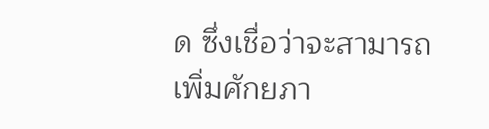ด ซึ่งเชื่อว่าจะสามารถเพิ่มศักยภา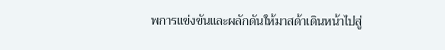พการแข่งขันและผลักดันให้มาสด้าเดินหน้าไปสู่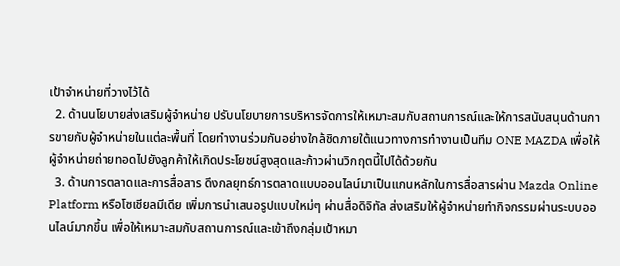เป้าจำหน่ายที่วางไว้ได้
  2. ด้านนโยบายส่งเสริมผู้จำหน่าย ปรับนโยบายการบริหารจัดการให้เหมาะสมกับสถานการณ์และให้การสนับสนุนด้านการขายกับผู้จำหน่ายในแต่ละพื้นที่ โดยทำงานร่วมกันอย่างใกล้ชิดภายใต้แนวทางการทำงานเป็นทีม ONE MAZDA เพื่อให้ผู้จำหน่ายถ่ายทอดไปยังลูกค้าให้เกิดประโยชน์สูงสุดและก้าวผ่านวิกฤตนี้ไปได้ด้วยกัน
  3. ด้านการตลาดและการสื่อสาร ดึงกลยุทธ์การตลาดแบบออนไลน์มาเป็นแกนหลักในการสื่อสารผ่าน Mazda Online Platform หรือโซเชียลมีเดีย เพิ่มการนำเสนอรูปแบบใหม่ๆ ผ่านสื่อดิจิทัล ส่งเสริมให้ผู้จำหน่ายทำกิจกรรมผ่านระบบออนไลน์มากขึ้น เพื่อให้เหมาะสมกับสถานการณ์และเข้าถึงกลุ่มเป้าหมา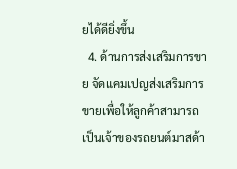ยได้ดียิ่งขึ้น
  4. ด้านการส่งเสริมการขาย จัดแคมเปญส่งเสริมการขายเพื่อให้ลูกค้าสามารถเป็นเจ้าของรถยนต์มาสด้า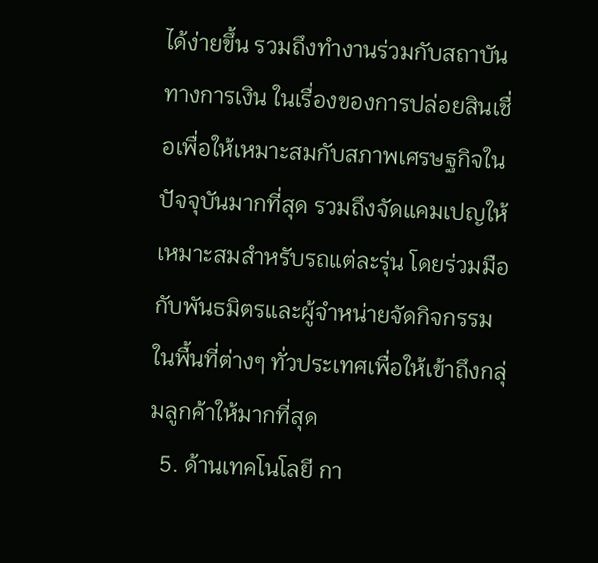ได้ง่ายขึ้น รวมถึงทำงานร่วมกับสถาบันทางการเงิน ในเรื่องของการปล่อยสินเชื่อเพื่อให้เหมาะสมกับสภาพเศรษฐกิจในปัจจุบันมากที่สุด รวมถึงจัดแคมเปญให้เหมาะสมสำหรับรถแต่ละรุ่น โดยร่วมมือกับพันธมิตรและผู้จำหน่ายจัดกิจกรรมในพื้นที่ต่างๆ ทั่วประเทศเพื่อให้เข้าถึงกลุ่มลูกค้าให้มากที่สุด
  5. ด้านเทคโนโลยี กา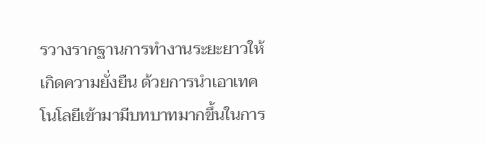รวางรากฐานการทำงานระยะยาวให้เกิดความยั่งยืน ด้วยการนำเอาเทคโนโลยีเข้ามามีบทบาทมากขึ้นในการ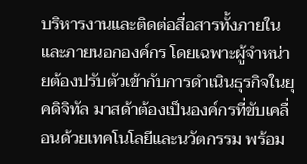บริหารงานและติดต่อสื่อสารทั้งภายในและภายนอกองค์กร โดยเฉพาะผู้จำหน่ายต้องปรับตัวเข้ากับการดำเนินธุรกิจในยุคดิจิทัล มาสด้าต้องเป็นองค์กรที่ขับเคลื่อนด้วยเทคโนโลยีและนวัตกรรม พร้อม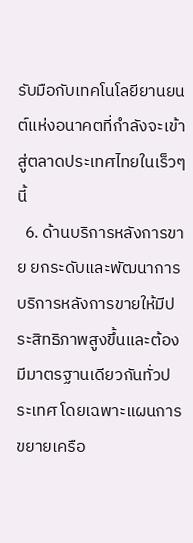รับมือกับเทคโนโลยียานยนต์แห่งอนาคตที่กำลังจะเข้าสู่ตลาดประเทศไทยในเร็วๆ นี้
  6. ด้านบริการหลังการขาย ยกระดับและพัฒนาการบริการหลังการขายให้มีประสิทธิภาพสูงขึ้นและต้องมีมาตรฐานเดียวกันทั่วประเทศ โดยเฉพาะแผนการขยายเครือ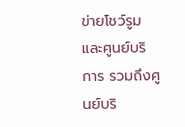ข่ายโชว์รูมและศูนย์บริการ รวมถึงศูนย์บริ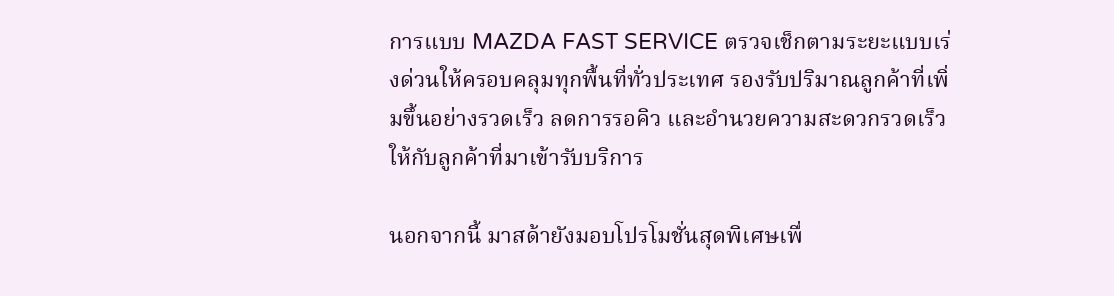การแบบ MAZDA FAST SERVICE ตรวจเช็กตามระยะแบบเร่งด่วนให้ครอบคลุมทุกพื้นที่ทั่วประเทศ รองรับปริมาณลูกค้าที่เพิ่มขึ้นอย่างรวดเร็ว ลดการรอคิว และอำนวยความสะดวกรวดเร็วให้กับลูกค้าที่มาเข้ารับบริการ

นอกจากนี้ มาสด้ายังมอบโปรโมชั่นสุดพิเศษเพื่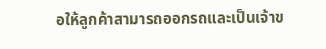อให้ลูกค้าสามารถออกรถและเป็นเจ้าข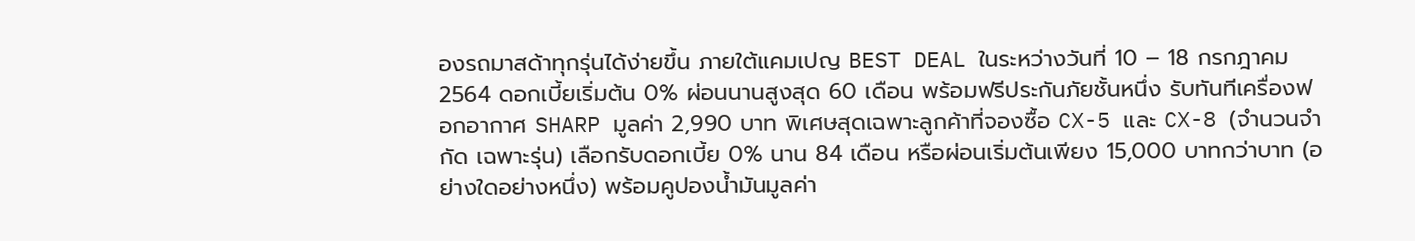องรถมาสด้าทุกรุ่นได้ง่ายขึ้น ภายใต้แคมเปญ BEST DEAL ในระหว่างวันที่ 10 – 18 กรกฎาคม 2564 ดอกเบี้ยเริ่มต้น 0% ผ่อนนานสูงสุด 60 เดือน พร้อมฟรีประกันภัยชั้นหนึ่ง รับทันทีเครื่องฟอกอากาศ SHARP มูลค่า 2,990 บาท พิเศษสุดเฉพาะลูกค้าที่จองซื้อ CX-5 และ CX-8 (จำนวนจำกัด เฉพาะรุ่น) เลือกรับดอกเบี้ย 0% นาน 84 เดือน หรือผ่อนเริ่มต้นเพียง 15,000 บาทกว่าบาท (อย่างใดอย่างหนึ่ง) พร้อมคูปองน้ำมันมูลค่า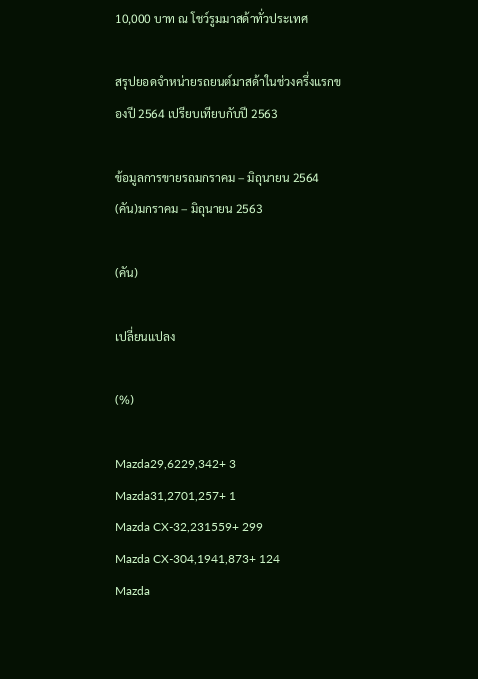10,000 บาท ณ โชว์รูมมาสด้าทั่วประเทศ

สรุปยอดจำหน่ายรถยนต์มาสด้าในช่วงครึ่งแรกของปี 2564 เปรียบเทียบกับปี 2563

ข้อมูลการขายรถมกราคม – มิถุนายน 2564 (คัน)มกราคม – มิถุนายน 2563

(คัน)

เปลี่ยนแปลง

(%)

Mazda29,6229,342+ 3
Mazda31,2701,257+ 1
Mazda CX-32,231559+ 299
Mazda CX-304,1941,873+ 124
Mazda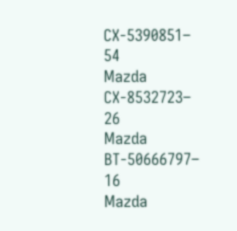CX-5390851– 54
Mazda CX-8532723– 26
Mazda BT-50666797– 16
Mazda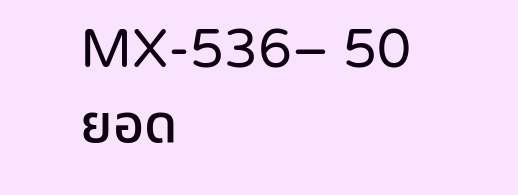MX-536– 50
ยอด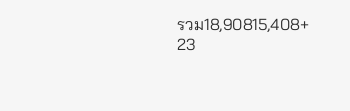รวม18,90815,408+ 23